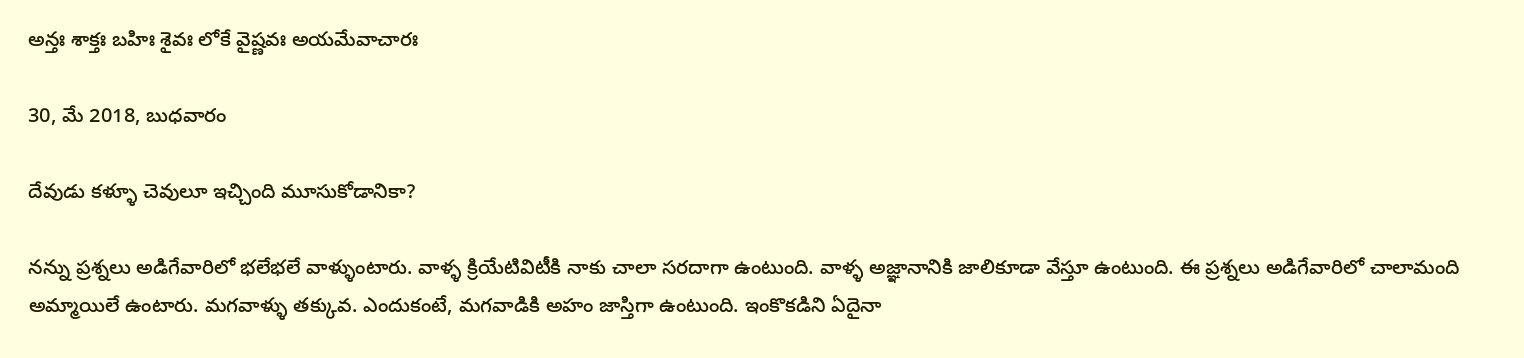అన్తః శాక్తః బహిః శైవః లోకే వైష్ణవః అయమేవాచారః

30, మే 2018, బుధవారం

దేవుడు కళ్ళూ చెవులూ ఇచ్చింది మూసుకోడానికా?

నన్ను ప్రశ్నలు అడిగేవారిలో భలేభలే వాళ్ళుంటారు. వాళ్ళ క్రియేటివిటీకి నాకు చాలా సరదాగా ఉంటుంది. వాళ్ళ అజ్ఞానానికి జాలికూడా వేస్తూ ఉంటుంది. ఈ ప్రశ్నలు అడిగేవారిలో చాలామంది అమ్మాయిలే ఉంటారు. మగవాళ్ళు తక్కువ. ఎందుకంటే, మగవాడికి అహం జాస్తిగా ఉంటుంది. ఇంకొకడిని ఏదైనా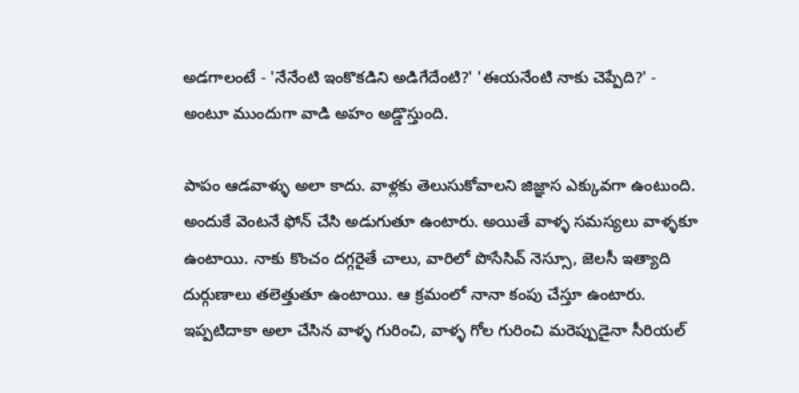అడగాలంటే - 'నేనేంటి ఇంకొకడిని అడిగేదేంటి?' 'ఈయనేంటి నాకు చెప్పేది?' - అంటూ ముందుగా వాడి అహం అడ్డొస్తుంది.

పాపం ఆడవాళ్ళు అలా కాదు. వాళ్లకు తెలుసుకోవాలని జిజ్ఞాస ఎక్కువగా ఉంటుంది. అందుకే వెంటనే ఫోన్ చేసి అడుగుతూ ఉంటారు. అయితే వాళ్ళ సమస్యలు వాళ్ళకూ ఉంటాయి. నాకు కొంచం దగ్గరైతే చాలు, వారిలో పొసేసివ్ నెస్సూ, జెలసీ ఇత్యాది దుర్గుణాలు తలెత్తుతూ ఉంటాయి. ఆ క్రమంలో నానా కంపు చేస్తూ ఉంటారు. ఇప్పటిదాకా అలా చేసిన వాళ్ళ గురించి, వాళ్ళ గోల గురించి మరెప్పుడైనా సీరియల్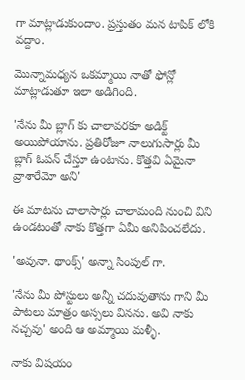గా మాట్లాడుకుందాం. ప్రస్తుతం మన టాపిక్ లోకి వద్దాం.

మొన్నామధ్యన ఒకమ్మాయి నాతో ఫోన్లో మాట్లాడుతూ ఇలా అడిగింది.

'నేను మీ బ్లాగ్ కు చాలావరకూ అడిక్ట్ అయిపోయాను. ప్రతిరోజూ నాలుగుసార్లు మీ బ్లాగ్ ఓపన్ చేస్తూ ఉంటాను. కొత్తవి ఏమైనా వ్రాశారేమో అని'

ఈ మాటను చాలాసార్లు చాలామంది నుంచి విని ఉండటంతో నాకు కొత్తగా ఏమీ అనిపించలేదు.

'అవునా. థాంక్స్' అన్నా సింపుల్ గా.

'నేను మీ పోస్టులు అన్నీ చదువుతాను గాని మీ పాటలు మాత్రం అస్సలు వినను. అవి నాకు నచ్చవు' అంది ఆ అమ్మాయి మళ్ళీ.

నాకు విషయం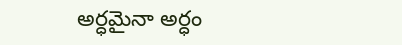అర్ధమైనా అర్ధం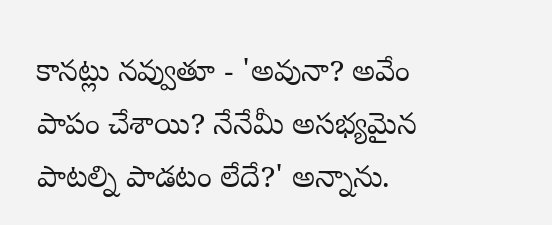కానట్లు నవ్వుతూ - 'అవునా? అవేం పాపం చేశాయి? నేనేమీ అసభ్యమైన పాటల్ని పాడటం లేదే?' అన్నాను.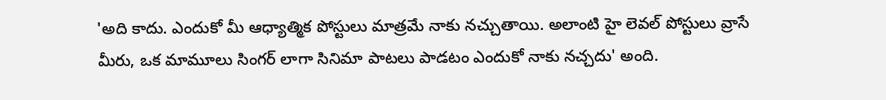'అది కాదు. ఎందుకో మీ ఆధ్యాత్మిక పోస్టులు మాత్రమే నాకు నచ్చుతాయి. అలాంటి హై లెవల్ పోస్టులు వ్రాసే మీరు, ఒక మామూలు సింగర్ లాగా సినిమా పాటలు పాడటం ఎందుకో నాకు నచ్చదు' అంది.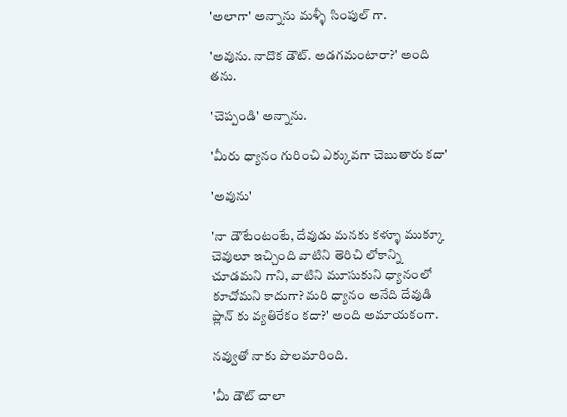'అలాగా' అన్నాను మళ్ళీ సింపుల్ గా.

'అవును. నాదొక డౌట్. అడగమంటారా?' అంది తను.

'చెప్పండి' అన్నాను.

'మీరు ధ్యానం గురించి ఎక్కువగా చెబుతారు కదా'

'అవును'

'నా డౌటేంటంటే, దేవుడు మనకు కళ్ళూ ముక్కూ చెవులూ ఇచ్చింది వాటిని తెరిచి లోకాన్ని చూడమని గాని, వాటిని మూసుకుని ధ్యానంలో కూచోమని కాదుగా? మరి ధ్యానం అనేది దేవుడి ప్లాన్ కు వ్యతిరేకం కదా?' అంది అమాయకంగా.

నవ్వుతో నాకు పొలమారింది.

'మీ డౌట్ చాలా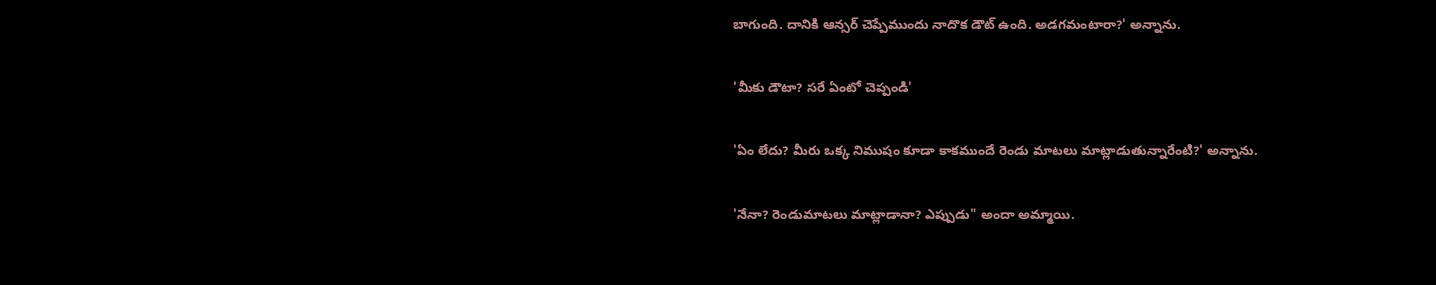బాగుంది. దానికి ఆన్సర్ చెప్పేముందు నాదొక డౌట్ ఉంది. అడగమంటారా?' అన్నాను.

'మీకు డౌటా? సరే ఏంటో చెప్పండి'

'ఏం లేదు? మీరు ఒక్క నిముషం కూడా కాకముందే రెండు మాటలు మాట్లాడుతున్నారేంటి?' అన్నాను.

'నేనా? రెండుమాటలు మాట్లాడానా? ఎప్పుడు" అందా అమ్మాయి.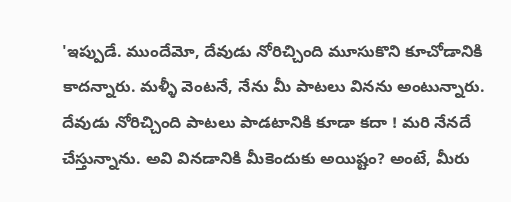'ఇప్పుడే. ముందేమో, దేవుడు నోరిచ్చింది మూసుకొని కూచోడానికి కాదన్నారు. మళ్ళీ వెంటనే, నేను మీ పాటలు వినను అంటున్నారు. దేవుడు నోరిచ్చింది పాటలు పాడటానికి కూడా కదా ! మరి నేనదే చేస్తున్నాను. అవి వినడానికి మీకెందుకు అయిష్టం? అంటే, మీరు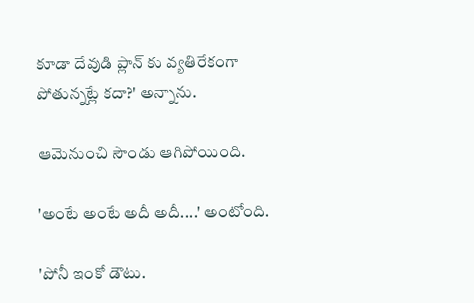కూడా దేవుడి ప్లాన్ కు వ్యతిరేకంగా పోతున్నట్లే కదా?' అన్నాను.

ఆమెనుంచి సౌండు ఆగిపోయింది.

'అంటే అంటే అదీ అదీ....' అంటోంది.

'పోనీ ఇంకో డౌటు.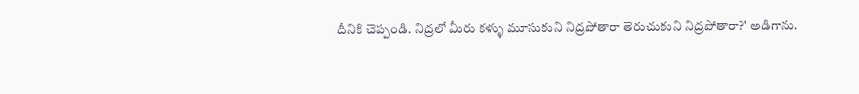దీనికి చెప్పండి. నిద్రలో మీరు కళ్ళు మూసుకుని నిద్రపోతారా తెరుచుకుని నిద్రపోతారా?' అడిగాను.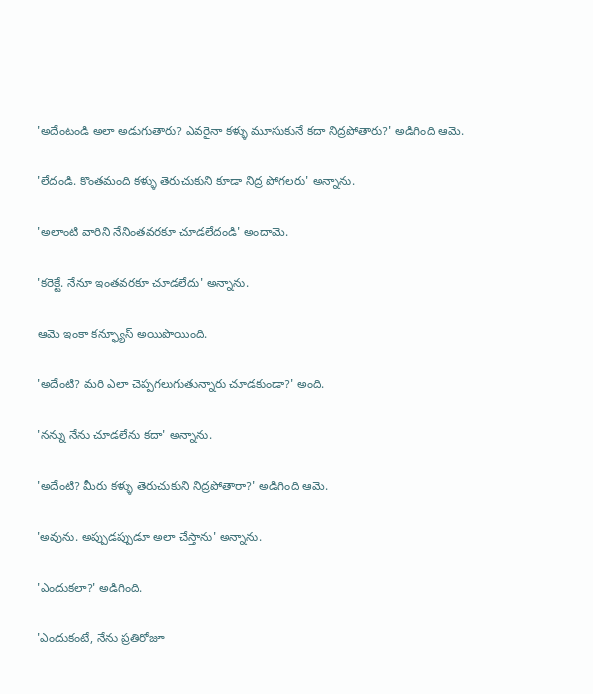'అదేంటండి అలా అడుగుతారు? ఎవరైనా కళ్ళు మూసుకునే కదా నిద్రపోతారు?' అడిగింది ఆమె.

'లేదండి. కొంతమంది కళ్ళు తెరుచుకుని కూడా నిద్ర పోగలరు' అన్నాను.

'అలాంటి వారిని నేనింతవరకూ చూడలేదండి' అందామె.

'కరెక్టే. నేనూ ఇంతవరకూ చూడలేదు' అన్నాను.

ఆమె ఇంకా కన్ఫ్యూస్ అయిపొయింది.

'అదేంటి? మరి ఎలా చెప్పగలుగుతున్నారు చూడకుండా?' అంది.

'నన్ను నేను చూడలేను కదా' అన్నాను.

'అదేంటి? మీరు కళ్ళు తెరుచుకుని నిద్రపోతారా?' అడిగింది ఆమె.

'అవును. అప్పుడప్పుడూ అలా చేస్తాను' అన్నాను.

'ఎందుకలా?' అడిగింది.

'ఎందుకంటే, నేను ప్రతిరోజూ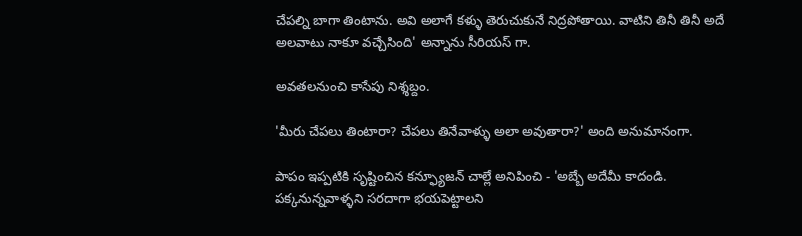చేపల్ని బాగా తింటాను. అవి అలాగే కళ్ళు తెరుచుకునే నిద్రపోతాయి. వాటిని తినీ తినీ అదే అలవాటు నాకూ వచ్చేసింది' అన్నాను సీరియస్ గా.

అవతలనుంచి కాసేపు నిశ్శబ్దం.

'మీరు చేపలు తింటారా? చేపలు తినేవాళ్ళు అలా అవుతారా?' అంది అనుమానంగా.

పాపం ఇప్పటికి సృష్టించిన కన్ఫ్యూజన్ చాల్లే అనిపించి - 'అబ్బే అదేమీ కాదండి. పక్కనున్నవాళ్ళని సరదాగా భయపెట్టాలని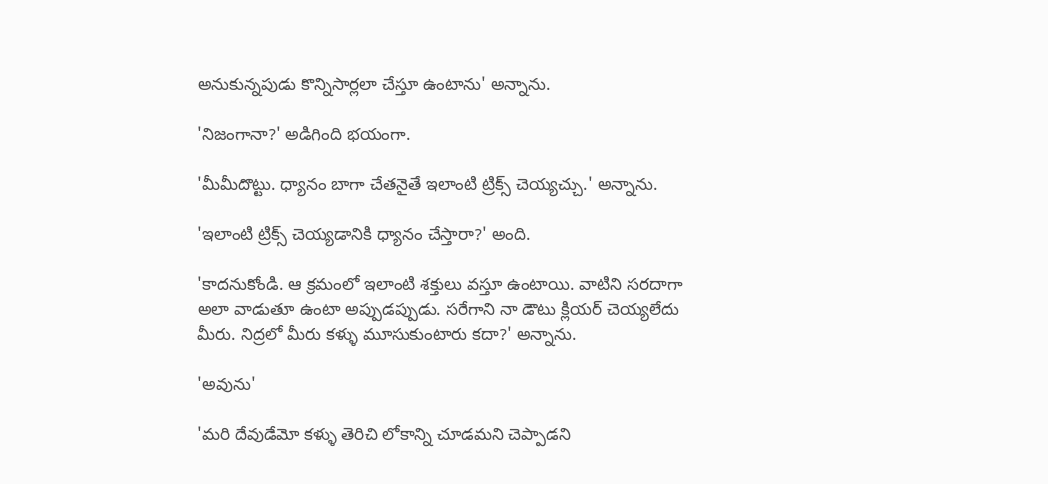అనుకున్నపుడు కొన్నిసార్లలా చేస్తూ ఉంటాను' అన్నాను.

'నిజంగానా?' అడిగింది భయంగా.

'మీమీదొట్టు. ధ్యానం బాగా చేతనైతే ఇలాంటి ట్రిక్స్ చెయ్యచ్చు.' అన్నాను.

'ఇలాంటి ట్రిక్స్ చెయ్యడానికి ధ్యానం చేస్తారా?' అంది.

'కాదనుకోండి. ఆ క్రమంలో ఇలాంటి శక్తులు వస్తూ ఉంటాయి. వాటిని సరదాగా అలా వాడుతూ ఉంటా అప్పుడప్పుడు. సరేగాని నా డౌటు క్లియర్ చెయ్యలేదు మీరు. నిద్రలో మీరు కళ్ళు మూసుకుంటారు కదా?' అన్నాను.

'అవును'

'మరి దేవుడేమో కళ్ళు తెరిచి లోకాన్ని చూడమని చెప్పాడని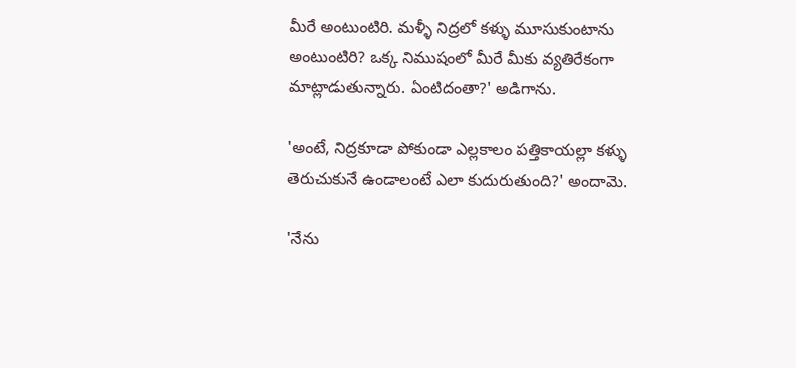మీరే అంటుంటిరి. మళ్ళీ నిద్రలో కళ్ళు మూసుకుంటాను అంటుంటిరి? ఒక్క నిముషంలో మీరే మీకు వ్యతిరేకంగా మాట్లాడుతున్నారు. ఏంటిదంతా?' అడిగాను.

'అంటే, నిద్రకూడా పోకుండా ఎల్లకాలం పత్తికాయల్లా కళ్ళు తెరుచుకునే ఉండాలంటే ఎలా కుదురుతుంది?' అందామె.

'నేను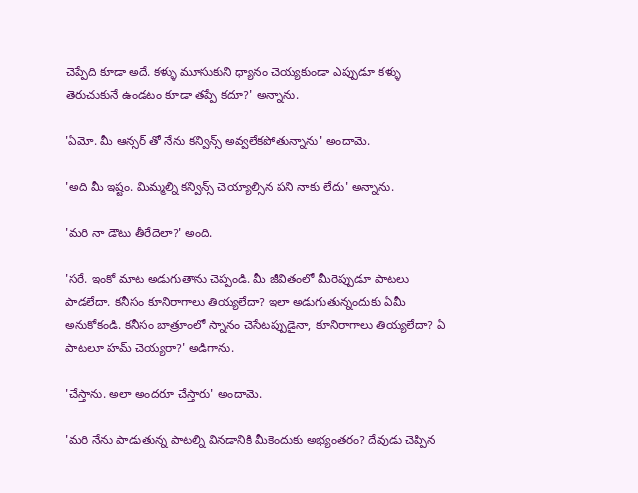చెప్పేది కూడా అదే. కళ్ళు మూసుకుని ధ్యానం చెయ్యకుండా ఎప్పుడూ కళ్ళు తెరుచుకునే ఉండటం కూడా తప్పే కదూ?' అన్నాను.

'ఏమో. మీ ఆన్సర్ తో నేను కన్విన్స్ అవ్వలేకపోతున్నాను' అందామె.

'అది మీ ఇష్టం. మిమ్మల్ని కన్విన్స్ చెయ్యాల్సిన పని నాకు లేదు' అన్నాను.

'మరి నా డౌటు తీరేదెలా?' అంది.

'సరే. ఇంకో మాట అడుగుతాను చెప్పండి. మీ జీవితంలో మీరెప్పుడూ పాటలు పాడలేదా. కనీసం కూనిరాగాలు తియ్యలేదా? ఇలా అడుగుతున్నందుకు ఏమీ అనుకోకండి. కనీసం బాత్రూంలో స్నానం చెసేటప్పుడైనా, కూనిరాగాలు తియ్యలేదా? ఏ పాటలూ హమ్ చెయ్యరా?' అడిగాను.

'చేస్తాను. అలా అందరూ చేస్తారు' అందామె.

'మరి నేను పాడుతున్న పాటల్ని వినడానికి మీకెందుకు అభ్యంతరం? దేవుడు చెప్పిన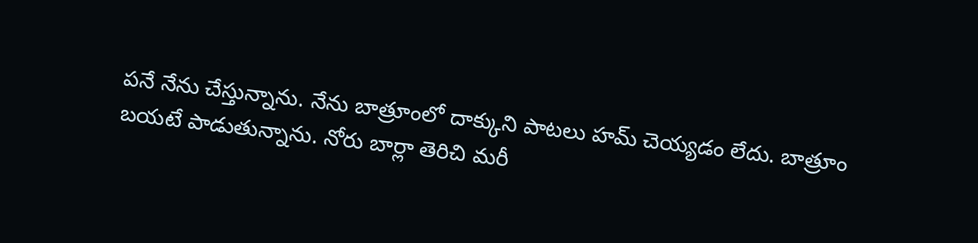పనే నేను చేస్తున్నాను. నేను బాత్రూంలో దాక్కుని పాటలు హమ్ చెయ్యడం లేదు. బాత్రూం బయటే పాడుతున్నాను. నోరు బార్లా తెరిచి మరీ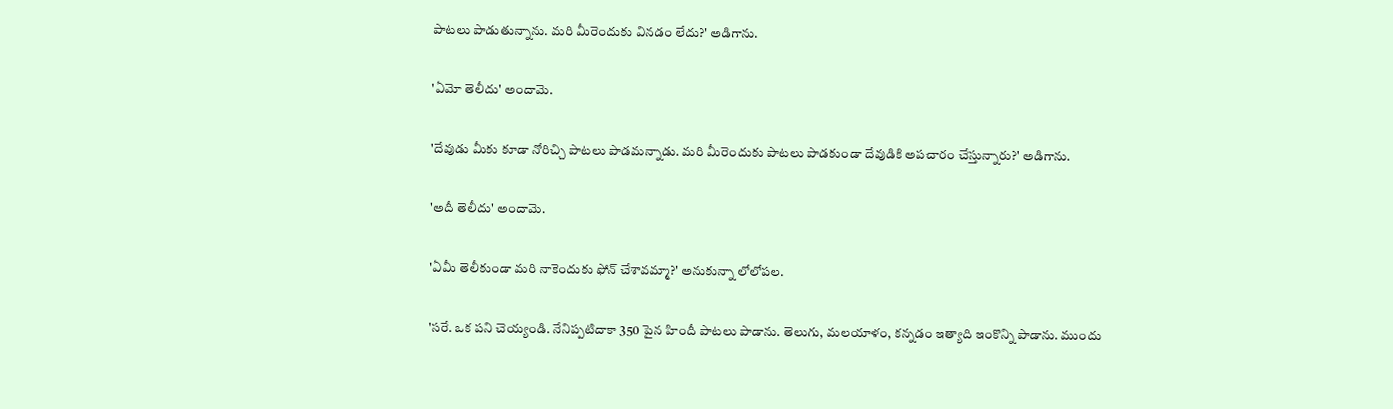పాటలు పాడుతున్నాను. మరి మీరెందుకు వినడం లేదు?' అడిగాను.

'ఏమో తెలీదు' అందామె.

'దేవుడు మీకు కూడా నోరిచ్చి పాటలు పాడమన్నాడు. మరి మీరెందుకు పాటలు పాడకుండా దేవుడికి అపచారం చేస్తున్నారు?' అడిగాను.

'అదీ తెలీదు' అందామె.

'ఏమీ తెలీకుండా మరి నాకెందుకు ఫోన్ చేశావమ్మా?' అనుకున్నా లోలోపల.

'సరే. ఒక పని చెయ్యండి. నేనిప్పటిదాకా 350 పైన హిందీ పాటలు పాడాను. తెలుగు, మలయాళం, కన్నడం ఇత్యాది ఇంకొన్ని పాడాను. ముందు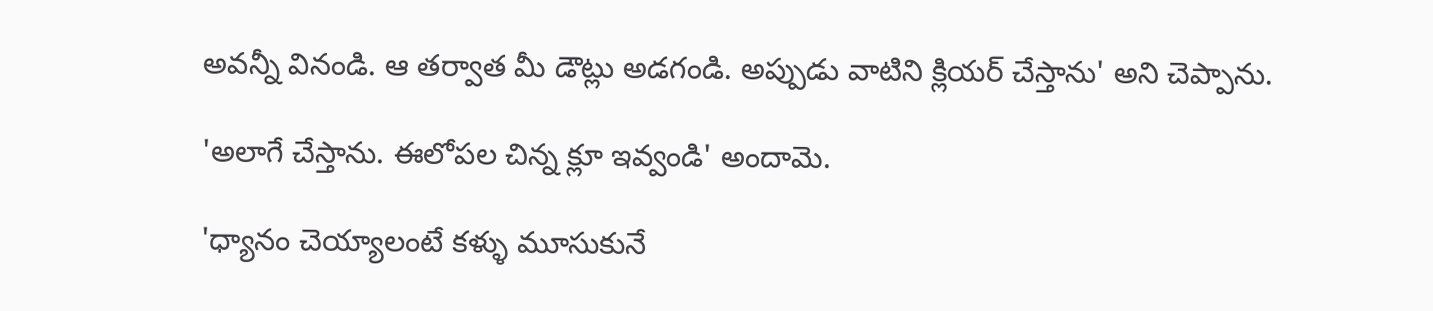అవన్నీ వినండి. ఆ తర్వాత మీ డౌట్లు అడగండి. అప్పుడు వాటిని క్లియర్ చేస్తాను' అని చెప్పాను.

'అలాగే చేస్తాను. ఈలోపల చిన్న క్లూ ఇవ్వండి' అందామె.

'ధ్యానం చెయ్యాలంటే కళ్ళు మూసుకునే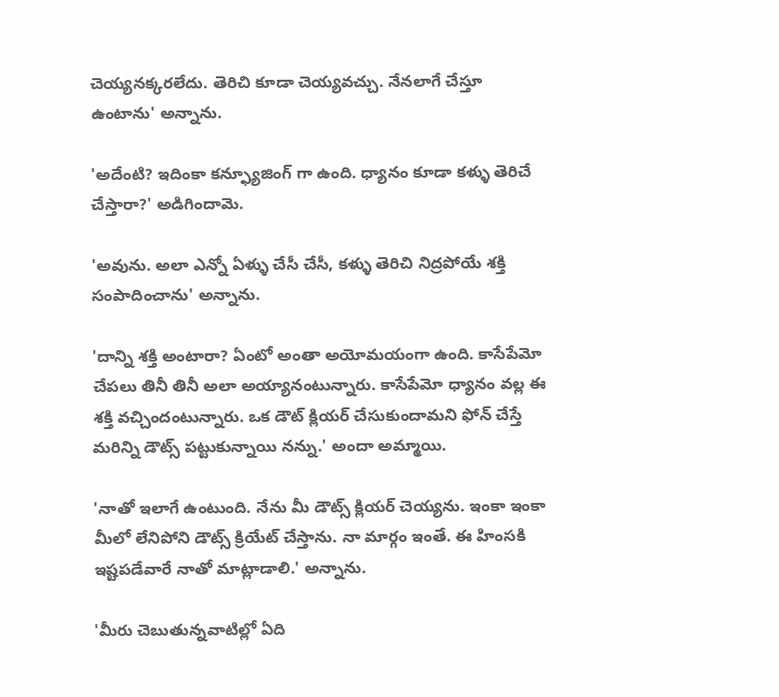చెయ్యనక్కరలేదు. తెరిచి కూడా చెయ్యవచ్చు. నేనలాగే చేస్తూ ఉంటాను' అన్నాను.

'అదేంటి? ఇదింకా కన్ఫ్యూజింగ్ గా ఉంది. ధ్యానం కూడా కళ్ళు తెరిచే చేస్తారా?' అడిగిందామె.

'అవును. అలా ఎన్నో ఏళ్ళు చేసీ చేసీ, కళ్ళు తెరిచి నిద్రపోయే శక్తి సంపాదించాను' అన్నాను.

'దాన్ని శక్తి అంటారా? ఏంటో అంతా అయోమయంగా ఉంది. కాసేపేమో చేపలు తినీ తినీ అలా అయ్యానంటున్నారు. కాసేపేమో ధ్యానం వల్ల ఈ శక్తి వచ్చిందంటున్నారు. ఒక డౌట్ క్లియర్ చేసుకుందామని ఫోన్ చేస్తే మరిన్ని డౌట్స్ పట్టుకున్నాయి నన్ను.' అందా అమ్మాయి.

'నాతో ఇలాగే ఉంటుంది. నేను మీ డౌట్స్ క్లియర్ చెయ్యను. ఇంకా ఇంకా మీలో లేనిపోని డౌట్స్ క్రియేట్ చేస్తాను. నా మార్గం ఇంతే. ఈ హింసకి ఇష్టపడేవారే నాతో మాట్లాడాలి.' అన్నాను.

'మీరు చెబుతున్నవాటిల్లో ఏది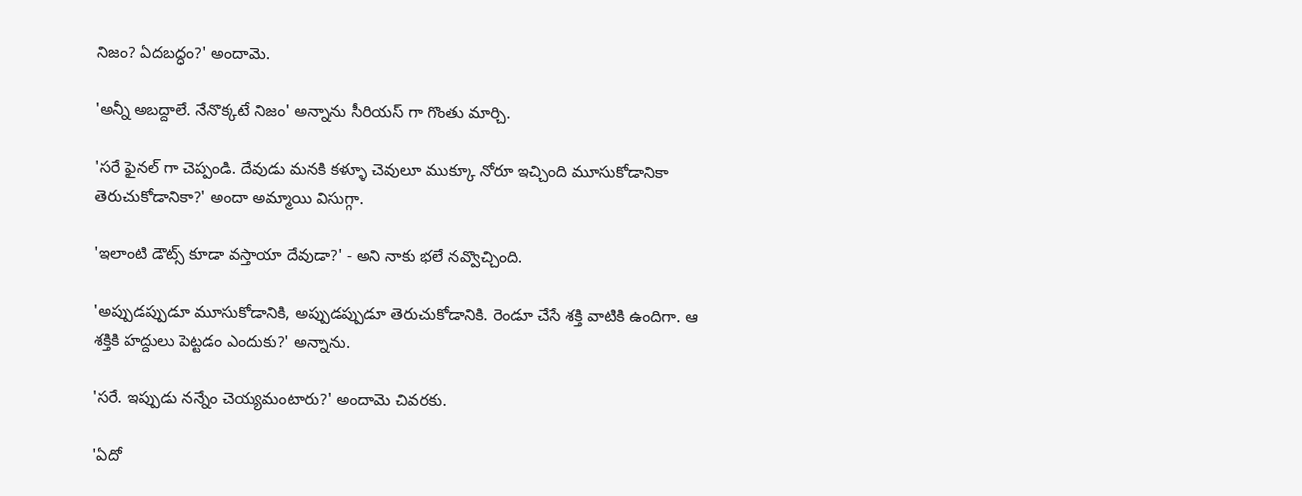నిజం? ఏదబద్ధం?' అందామె.

'అన్నీ అబద్దాలే. నేనొక్కటే నిజం' అన్నాను సీరియస్ గా గొంతు మార్చి.

'సరే ఫైనల్ గా చెప్పండి. దేవుడు మనకి కళ్ళూ చెవులూ ముక్కూ నోరూ ఇచ్చింది మూసుకోడానికా తెరుచుకోడానికా?' అందా అమ్మాయి విసుగ్గా.

'ఇలాంటి డౌట్స్ కూడా వస్తాయా దేవుడా?' - అని నాకు భలే నవ్వొచ్చింది.

'అప్పుడప్పుడూ మూసుకోడానికి, అప్పుడప్పుడూ తెరుచుకోడానికి. రెండూ చేసే శక్తి వాటికి ఉందిగా. ఆ శక్తికి హద్దులు పెట్టడం ఎందుకు?' అన్నాను.

'సరే. ఇప్పుడు నన్నేం చెయ్యమంటారు?' అందామె చివరకు.

'ఏదో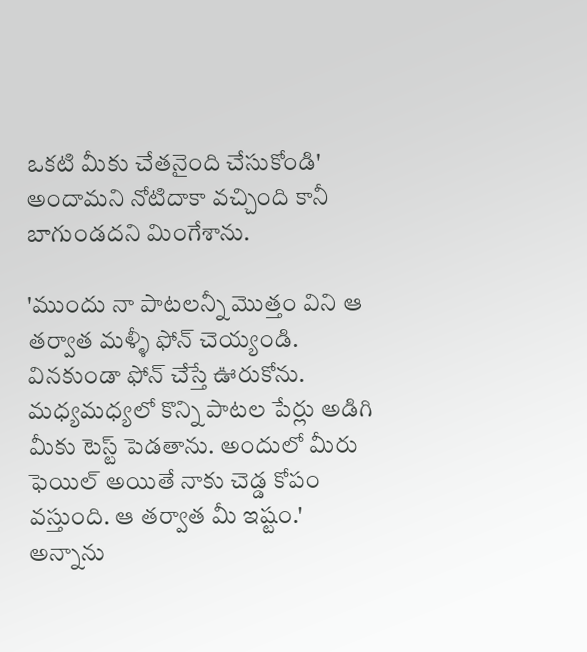ఒకటి మీకు చేతనైంది చేసుకోండి' అందామని నోటిదాకా వచ్చింది కానీ బాగుండదని మింగేశాను.

'ముందు నా పాటలన్నీ మొత్తం విని ఆ తర్వాత మళ్ళీ ఫోన్ చెయ్యండి. వినకుండా ఫోన్ చేస్తే ఊరుకోను. మధ్యమధ్యలో కొన్ని పాటల పేర్లు అడిగి మీకు టెస్ట్ పెడతాను. అందులో మీరు ఫెయిల్ అయితే నాకు చెడ్డ కోపం వస్తుంది. ఆ తర్వాత మీ ఇష్టం.' అన్నాను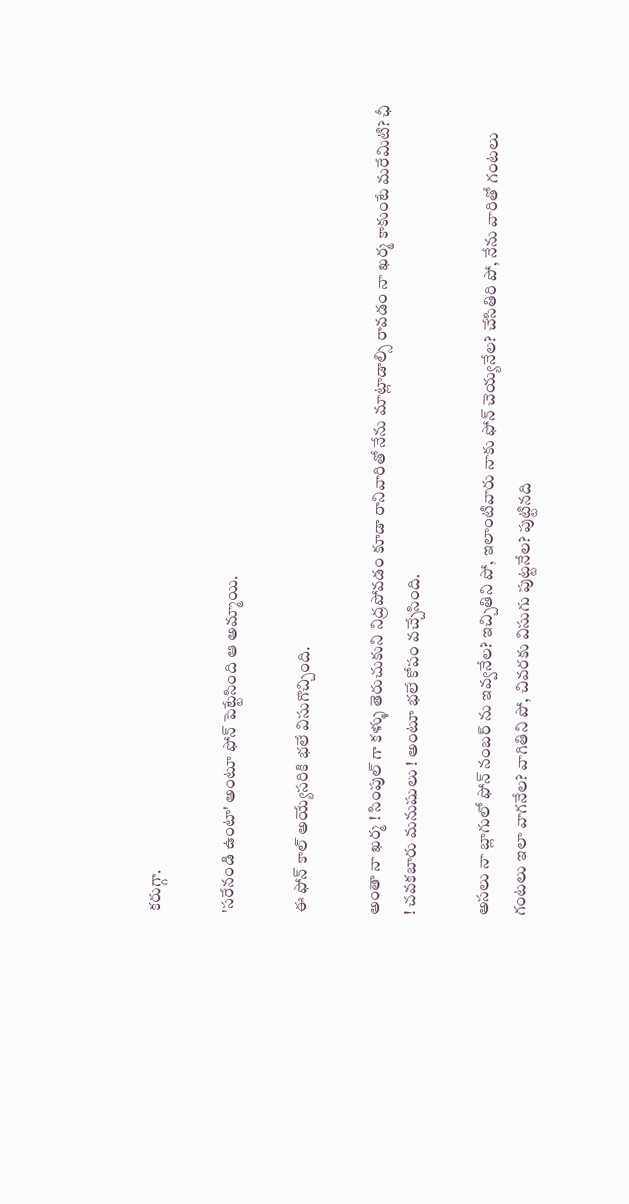కరుగ్గా.

'సరేనండి ఉంటా' అంటూ ఫోన్ పెట్టేసింది ఆ అమ్మాయి.

ఈ ఫోన్ కాల్ అయ్యేసరికి భలే విసుగొచ్చింది.

అంతా నా ఖర్మ ! సింపుల్ గా కళ్ళు తెరుచుకుని నిద్రపోవడం కూడా రానివారితో నేను మాట్లాడాల్సి రావడం నా ఖర్మ కాకుంటే మరేమిటి? ఛీ ! చవకబారు మనుషులు ! అంటూ భలే కోపం వచ్చేసింది.

అసలు నా బ్లాగులో ఫోన్ నంబర్ ను ఇవ్వనేల? ఇచ్చితిని పో, ఇలాంటివారు నాకు ఫోన్ చెయ్యనేల? చేసితిరి పో, నేను వారితో గంటలు గంటలు ఇలా వాగనేల? వాగితిని పో, చివరకు విసుగు పుట్టనేల? పుట్టినది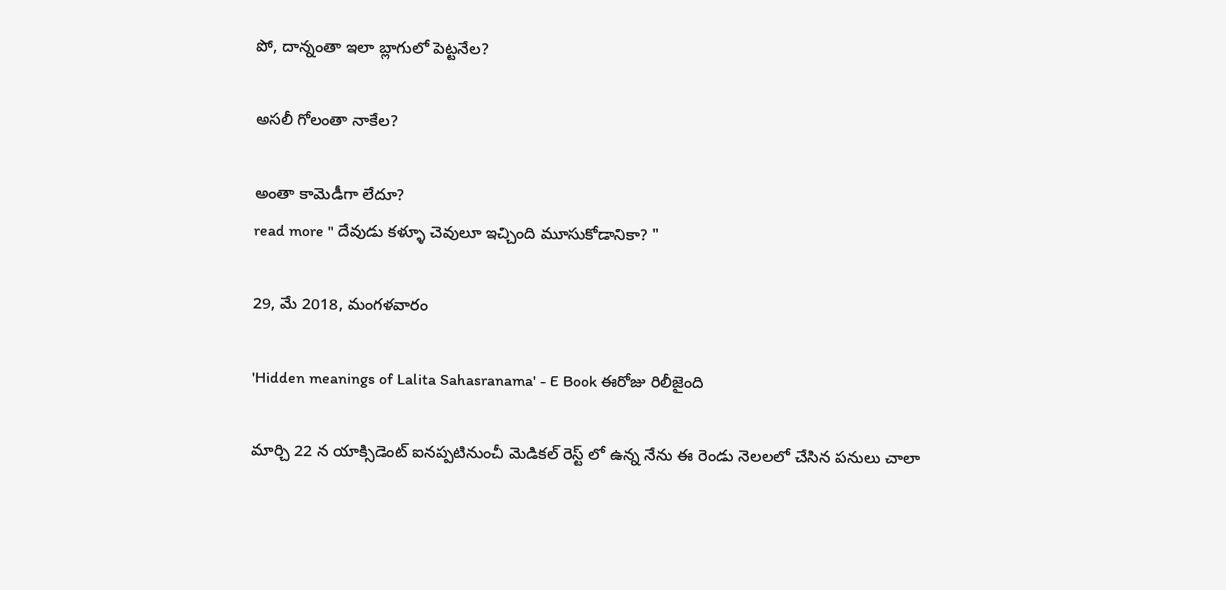పో, దాన్నంతా ఇలా బ్లాగులో పెట్టనేల?

అసలీ గోలంతా నాకేల?

అంతా కామెడీగా లేదూ?
read more " దేవుడు కళ్ళూ చెవులూ ఇచ్చింది మూసుకోడానికా? "

29, మే 2018, మంగళవారం

'Hidden meanings of Lalita Sahasranama' - E Book ఈరోజు రిలీజైంది

మార్చి 22 న యాక్సిడెంట్ ఐనప్పటినుంచీ మెడికల్ రెస్ట్ లో ఉన్న నేను ఈ రెండు నెలలలో చేసిన పనులు చాలా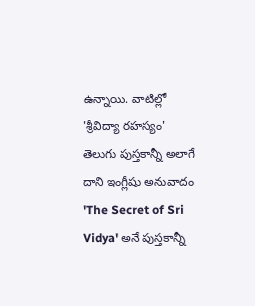ఉన్నాయి. వాటిల్లో 'శ్రీవిద్యా రహస్యం' తెలుగు పుస్తకాన్నీ అలాగే దాని ఇంగ్లీషు అనువాదం 'The Secret of Sri Vidya' అనే పుస్తకాన్నీ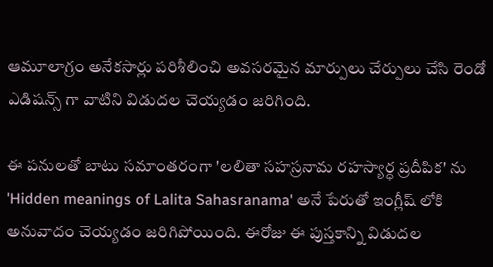ఆమూలాగ్రం అనేకసార్లు పరిశీలించి అవసరమైన మార్పులు చేర్పులు చేసి రెండో ఎడిషన్స్ గా వాటిని విడుదల చెయ్యడం జరిగింది.

ఈ పనులతో బాటు సమాంతరంగా 'లలితా సహస్రనామ రహస్యార్ధ ప్రదీపిక' ను 'Hidden meanings of Lalita Sahasranama' అనే పేరుతో ఇంగ్లీష్ లోకి అనువాదం చెయ్యడం జరిగిపోయింది. ఈరోజు ఈ పుస్తకాన్ని విడుదల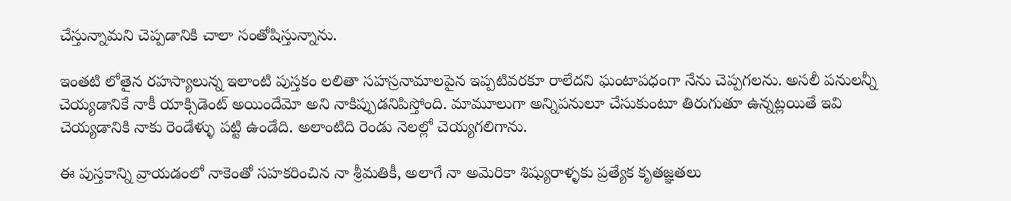చేస్తున్నామని చెప్పడానికి చాలా సంతోషిస్తున్నాను.

ఇంతటి లోతైన రహస్యాలున్న ఇలాంటి పుస్తకం లలితా సహస్రనామాలపైన ఇప్పటివరకూ రాలేదని ఘంటాపధంగా నేను చెప్పగలను. అసలీ పనులన్నీ చెయ్యడానికే నాకీ యాక్సిడెంట్ అయిందేమో అని నాకిప్పుడనిపిస్తోంది. మామూలుగా అన్నిపనులూ చేసుకుంటూ తిరుగుతూ ఉన్నట్లయితే ఇవి చెయ్యడానికి నాకు రెండేళ్ళు పట్టి ఉండేది. అలాంటిది రెండు నెలల్లో చెయ్యగలిగాను.

ఈ పుస్తకాన్ని వ్రాయడంలో నాకెంతో సహకరించిన నా శ్రీమతికీ, అలాగే నా అమెరికా శిష్యురాళ్ళకు ప్రత్యేక కృతజ్ఞతలు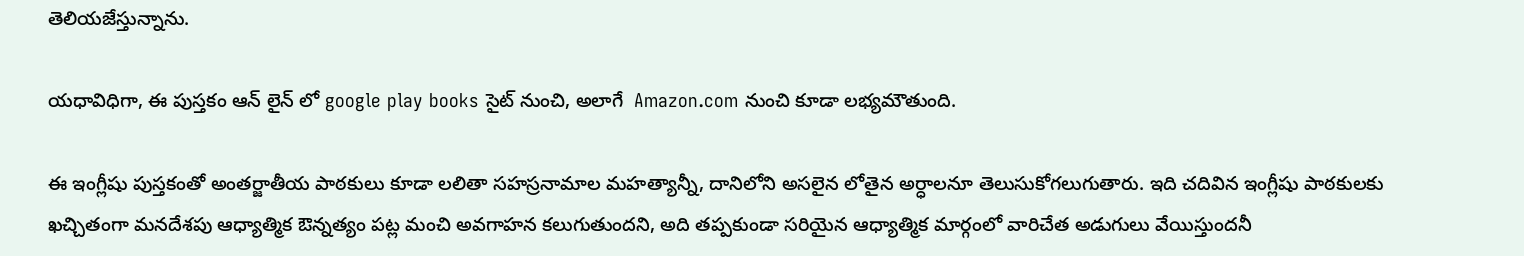తెలియజేస్తున్నాను.

యధావిధిగా, ఈ పుస్తకం ఆన్ లైన్ లో google play books సైట్ నుంచి, అలాగే  Amazon.com నుంచి కూడా లభ్యమౌతుంది.

ఈ ఇంగ్లీషు పుస్తకంతో అంతర్జాతీయ పాఠకులు కూడా లలితా సహస్రనామాల మహత్యాన్నీ, దానిలోని అసలైన లోతైన అర్ధాలనూ తెలుసుకోగలుగుతారు. ఇది చదివిన ఇంగ్లీషు పాఠకులకు ఖచ్చితంగా మనదేశపు ఆధ్యాత్మిక ఔన్నత్యం పట్ల మంచి అవగాహన కలుగుతుందని, అది తప్పకుండా సరియైన ఆధ్యాత్మిక మార్గంలో వారిచేత అడుగులు వేయిస్తుందనీ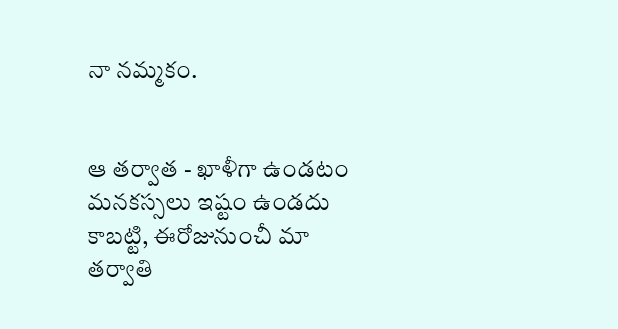నా నమ్మకం.


ఆ తర్వాత - ఖాళీగా ఉండటం మనకస్సలు ఇష్టం ఉండదు కాబట్టి, ఈరోజునుంచీ మా తర్వాతి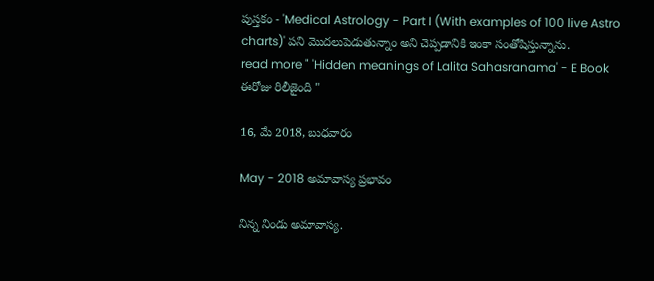పుస్తకం - 'Medical Astrology - Part I (With examples of 100 live Astro charts)' పని మొదలుపెడుతున్నాం అని చెప్పడానికి ఇంకా సంతోషిస్తున్నాను.
read more " 'Hidden meanings of Lalita Sahasranama' - E Book ఈరోజు రిలీజైంది "

16, మే 2018, బుధవారం

May - 2018 అమావాస్య ప్రభావం

నిన్న నిండు అమావాస్య.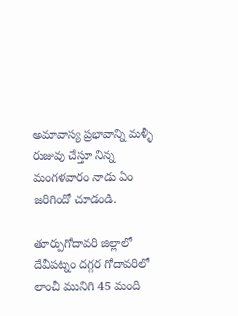అమావాస్య ప్రభావాన్ని మళ్ళీ రుజువు చేస్తూ నిన్న మంగళవారం నాడు ఏం జరిగిందో చూడండి.

తూర్పుగోదావరి జిల్లాలో దేవీపట్నం దగ్గర గోదావరిలో లాంచీ మునిగి 45 మంది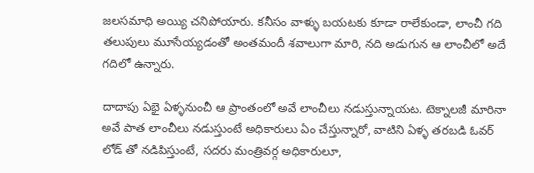జలసమాధి అయ్యి చనిపోయారు. కనీసం వాళ్ళు బయటకు కూడా రాలేకుండా, లాంచీ గది తలుపులు మూసేయ్యడంతో అంతమందీ శవాలుగా మారి, నది అడుగున ఆ లాంచీలో అదే గదిలో ఉన్నారు.

దాదాపు ఏభై ఏళ్ళనుంచీ ఆ ప్రాంతంలో అవే లాంచీలు నడుస్తున్నాయట. టెక్నాలజీ మారినా అవే పాత లాంచీలు నడుస్తుంటే అధికారులు ఏం చేస్తున్నారో, వాటిని ఏళ్ళ తరబడి ఓవర్ లోడ్ తో నడిపిస్తుంటే, సదరు మంత్రివర్గ అధికారులూ,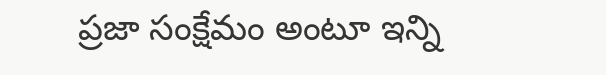ప్రజా సంక్షేమం అంటూ ఇన్ని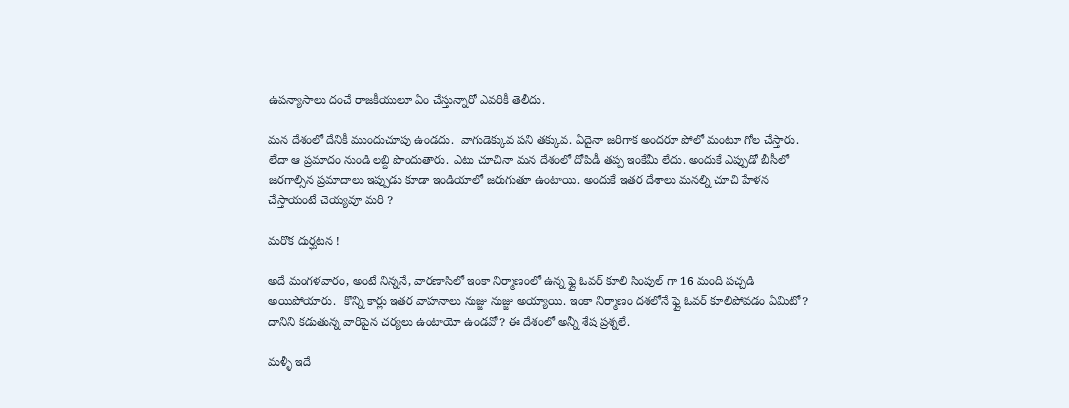ఉపన్యాసాలు దంచే రాజకీయులూ ఏం చేస్తున్నారో ఎవరికీ తెలీదు.

మన దేశంలో దేనికీ ముందుచూపు ఉండదు.  వాగుడెక్కువ పని తక్కువ. ఏదైనా జరిగాక అందరూ పోలో మంటూ గోల చేస్తారు. లేదా ఆ ప్రమాదం నుండి లబ్ది పొందుతారు. ఎటు చూచినా మన దేశంలో దోపిడీ తప్ప ఇంకేమీ లేదు. అందుకే ఎప్పుడో బీసీలో జరగాల్సిన ప్రమాదాలు ఇప్పుడు కూడా ఇండియాలో జరుగుతూ ఉంటాయి. అందుకే ఇతర దేశాలు మనల్ని చూచి హేళన చేస్తాయంటే చెయ్యవూ మరి ?

మరొక దుర్ఘటన !

అదే మంగళవారం, అంటే నిన్ననే, వారణాసిలో ఇంకా నిర్మాణంలో ఉన్న ఫ్లై ఓవర్ కూలి సింపుల్ గా 16 మంది పచ్చడి అయిపోయారు.  కొన్ని కార్లు ఇతర వాహనాలు నుజ్జు నుజ్జు అయ్యాయి. ఇంకా నిర్మాణం దశలోనే ఫ్లై ఓవర్ కూలిపోవడం ఏమిటో? దానిని కడుతున్న వారిపైన చర్యలు ఉంటాయో ఉండవో? ఈ దేశంలో అన్నీ శేష ప్రశ్నలే.

మళ్ళీ ఇదే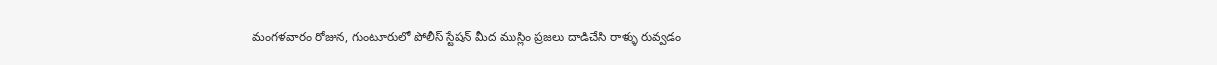మంగళవారం రోజున, గుంటూరులో పోలీస్ స్టేషన్ మీద ముస్లిం ప్రజలు దాడిచేసి రాళ్ళు రువ్వడం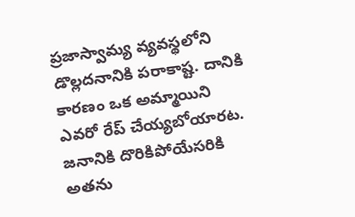ప్రజాస్వామ్య వ్యవస్థలోని డొల్లదనానికి పరాకాష్ట. దానికి కారణం ఒక అమ్మాయిని ఎవరో రేప్ చేయ్యబోయారట. జనానికి దొరికిపోయేసరికి అతను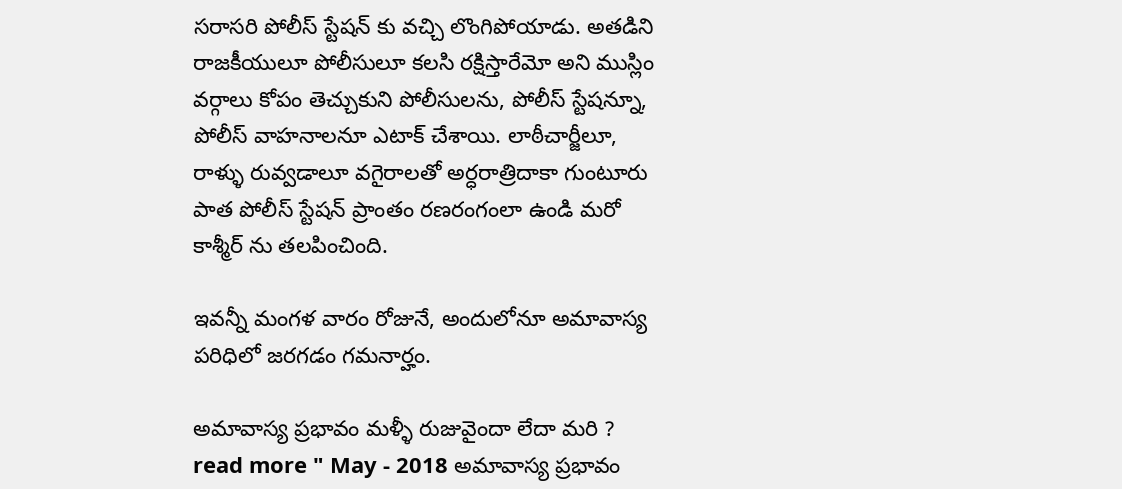సరాసరి పోలీస్ స్టేషన్ కు వచ్చి లొంగిపోయాడు. అతడిని రాజకీయులూ పోలీసులూ కలసి రక్షిస్తారేమో అని ముస్లిం వర్గాలు కోపం తెచ్చుకుని పోలీసులను, పోలీస్ స్టేషన్నూ, పోలీస్ వాహనాలనూ ఎటాక్ చేశాయి. లాఠీచార్జీలూ, రాళ్ళు రువ్వడాలూ వగైరాలతో అర్ధరాత్రిదాకా గుంటూరు పాత పోలీస్ స్టేషన్ ప్రాంతం రణరంగంలా ఉండి మరో కాశ్మీర్ ను తలపించింది.

ఇవన్నీ మంగళ వారం రోజునే, అందులోనూ అమావాస్య పరిధిలో జరగడం గమనార్హం.

అమావాస్య ప్రభావం మళ్ళీ రుజువైందా లేదా మరి ?
read more " May - 2018 అమావాస్య ప్రభావం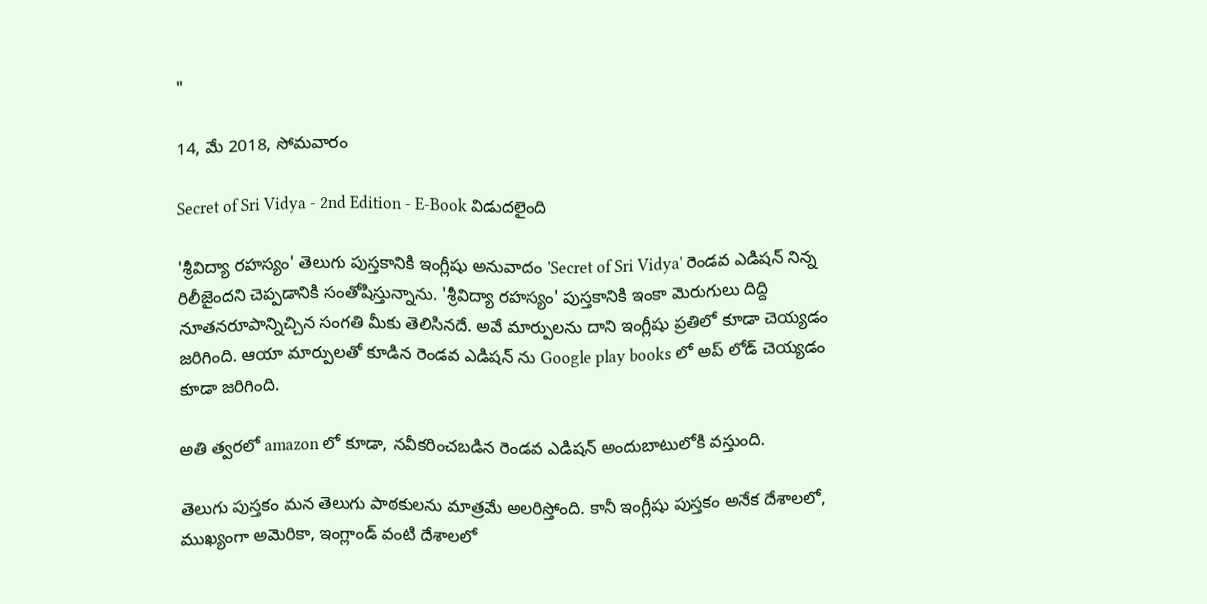"

14, మే 2018, సోమవారం

Secret of Sri Vidya - 2nd Edition - E-Book విడుదలైంది

'శ్రీవిద్యా రహస్యం' తెలుగు పుస్తకానికి ఇంగ్లీషు అనువాదం 'Secret of Sri Vidya' రెండవ ఎడిషన్ నిన్న రిలీజైందని చెప్పడానికి సంతోషిస్తున్నాను. 'శ్రీవిద్యా రహస్యం' పుస్తకానికి ఇంకా మెరుగులు దిద్ది నూతనరూపాన్నిచ్చిన సంగతి మీకు తెలిసినదే. అవే మార్పులను దాని ఇంగ్లీషు ప్రతిలో కూడా చెయ్యడం జరిగింది. ఆయా మార్పులతో కూడిన రెండవ ఎడిషన్ ను Google play books లో అప్ లోడ్ చెయ్యడం కూడా జరిగింది.

అతి త్వరలో amazon లో కూడా, నవీకరించబడిన రెండవ ఎడిషన్ అందుబాటులోకి వస్తుంది.

తెలుగు పుస్తకం మన తెలుగు పాఠకులను మాత్రమే అలరిస్తోంది. కానీ ఇంగ్లీషు పుస్తకం అనేక దేశాలలో, ముఖ్యంగా అమెరికా, ఇంగ్లాండ్ వంటి దేశాలలో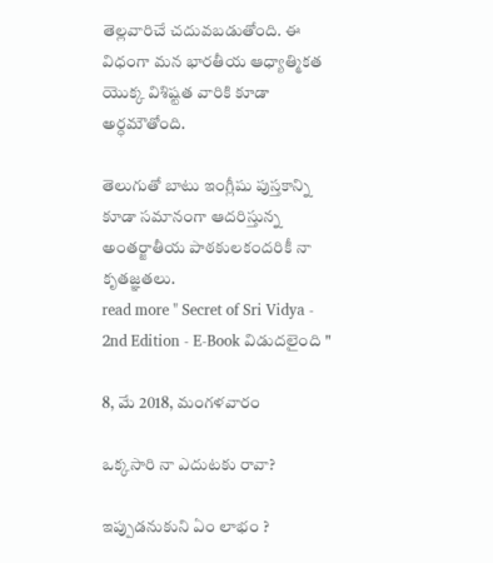తెల్లవారిచే చదువబడుతోంది. ఈ విధంగా మన భారతీయ ఆధ్యాత్మికత యొక్క విశిష్టత వారికి కూడా అర్ధమౌతోంది.

తెలుగుతో బాటు ఇంగ్లీషు పుస్తకాన్ని కూడా సమానంగా ఆదరిస్తున్న అంతర్జాతీయ పాఠకులకందరికీ నా కృతజ్ఞతలు.
read more " Secret of Sri Vidya - 2nd Edition - E-Book విడుదలైంది "

8, మే 2018, మంగళవారం

ఒక్కసారి నా ఎదుటకు రావా?

ఇప్పుడనుకుని ఏం లాభం ?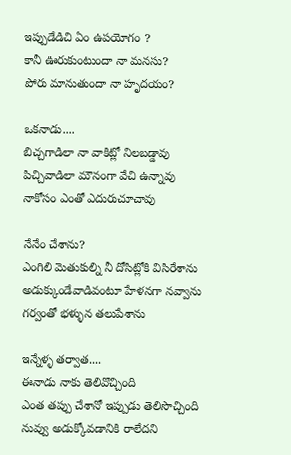ఇప్పుడేడిచి ఏం ఉపయోగం ?
కానీ ఊరుకుంటుందా నా మనసు?
పోరు మానుతుందా నా హృదయం?

ఒకనాడు....
బిచ్చగాడిలా నా వాకిట్లో నిలబడ్డావు
పిచ్చివాడిలా మౌనంగా వేచి ఉన్నావు
నాకోసం ఎంతో ఎదురుచూచావు

నేనేం చేశాను?
ఎంగిలి మెతుకుల్ని నీ దోసిట్లోకి విసిరేశాను
అడుక్కుండేవాడివంటూ హేళనగా నవ్వాను
గర్వంతో భళ్ళున తలుపేశాను

ఇన్నేళ్ళ తర్వాత....
ఈనాడు నాకు తెలివొచ్చింది
ఎంత తప్పు చేశానో ఇప్పుడు తెలిసొచ్చింది
నువ్వు అడుక్కోవడానికి రాలేదని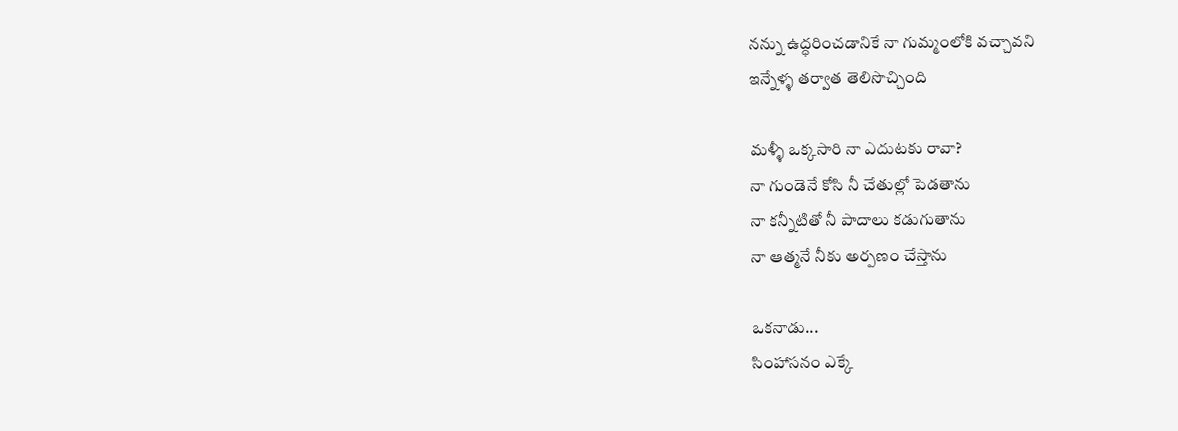నన్ను ఉద్ధరించడానికే నా గుమ్మంలోకి వచ్చావని
ఇన్నేళ్ళ తర్వాత తెలిసొచ్చింది

మళ్ళీ ఒక్కసారి నా ఎదుటకు రావా?
నా గుండెనే కోసి నీ చేతుల్లో పెడతాను
నా కన్నీటితో నీ పాదాలు కడుగుతాను
నా ఆత్మనే నీకు అర్పణం చేస్తాను

ఒకనాడు...
సింహాసనం ఎక్కే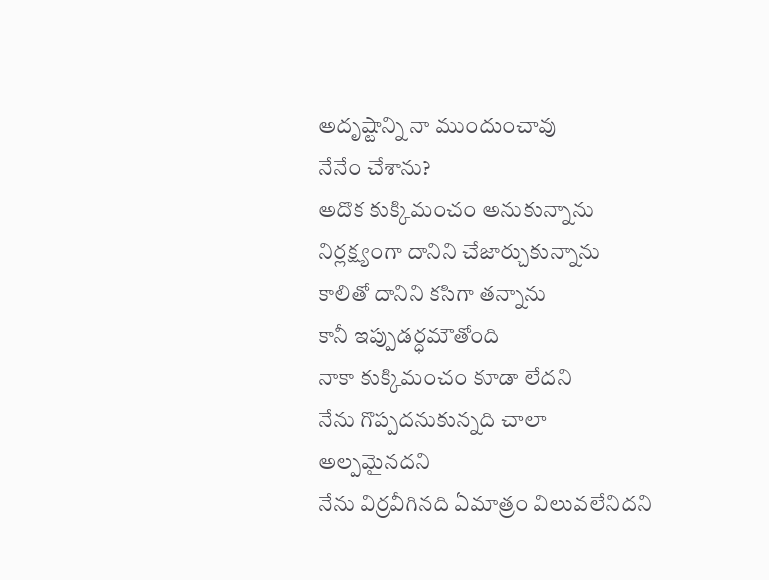అదృష్టాన్ని నా ముందుంచావు
నేనేం చేశాను?
అదొక కుక్కిమంచం అనుకున్నాను
నిర్లక్ష్యంగా దానిని చేజార్చుకున్నాను
కాలితో దానిని కసిగా తన్నాను
కానీ ఇప్పుడర్ధమౌతోంది
నాకా కుక్కిమంచం కూడా లేదని
నేను గొప్పదనుకున్నది చాలా అల్పమైనదని
నేను విర్రవీగినది ఏమాత్రం విలువలేనిదని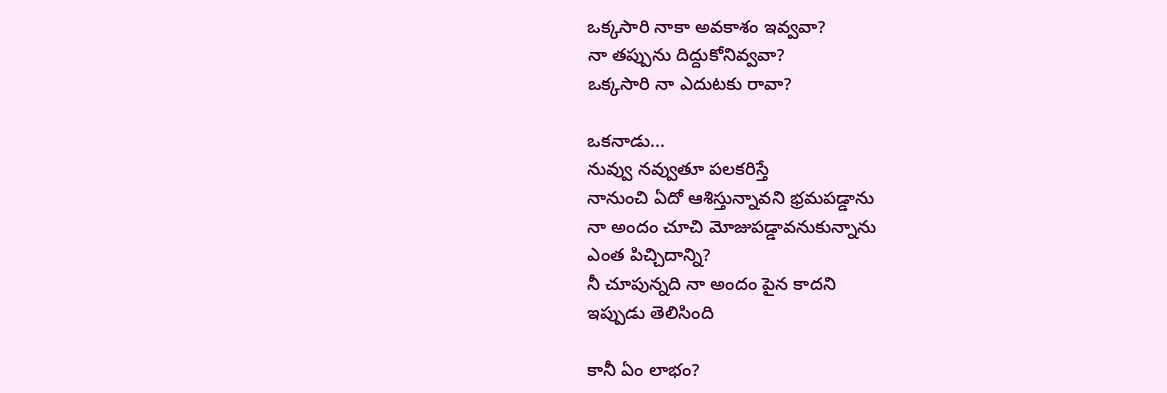ఒక్కసారి నాకా అవకాశం ఇవ్వవా?
నా తప్పును దిద్దుకోనివ్వవా?
ఒక్కసారి నా ఎదుటకు రావా?

ఒకనాడు...
నువ్వు నవ్వుతూ పలకరిస్తే
నానుంచి ఏదో ఆశిస్తున్నావని భ్రమపడ్డాను
నా అందం చూచి మోజుపడ్డావనుకున్నాను
ఎంత పిచ్చిదాన్ని?
నీ చూపున్నది నా అందం పైన కాదని
ఇప్పుడు తెలిసింది

కానీ ఏం లాభం?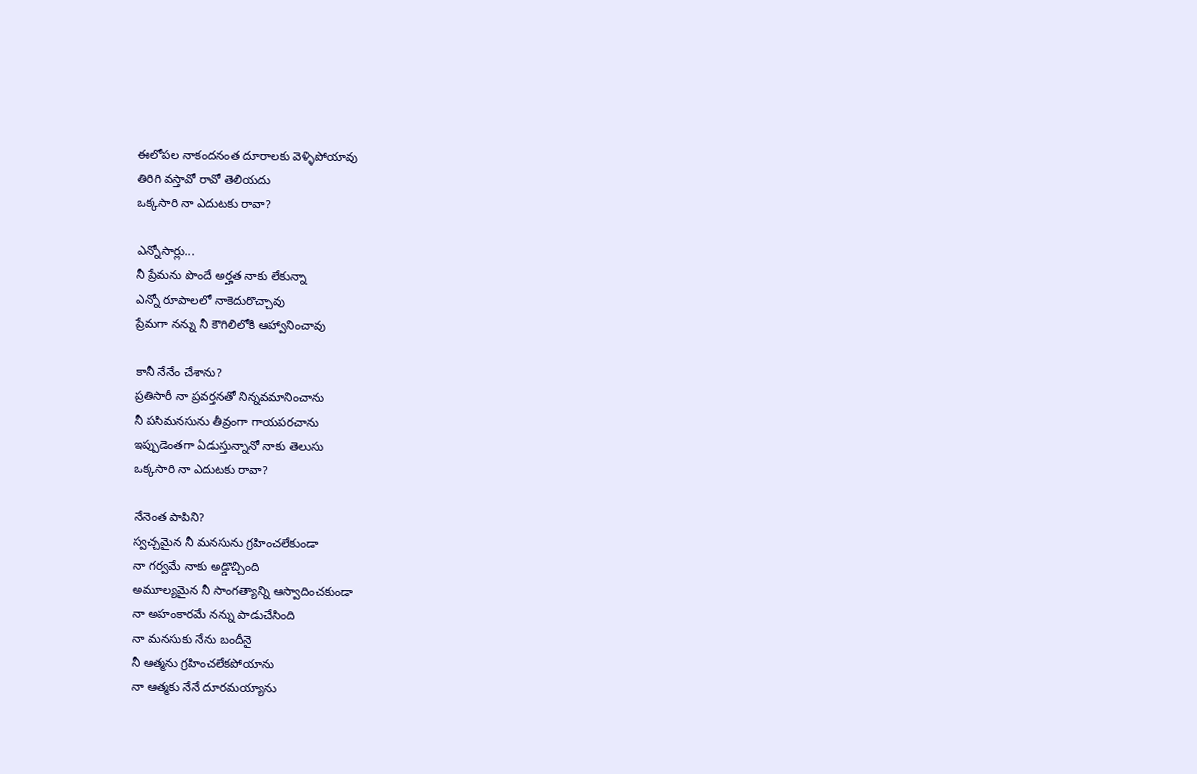ఈలోపల నాకందనంత దూరాలకు వెళ్ళిపోయావు
తిరిగి వస్తావో రావో తెలియదు
ఒక్కసారి నా ఎదుటకు రావా?

ఎన్నోసార్లు...
నీ ప్రేమను పొందే అర్హత నాకు లేకున్నా
ఎన్నో రూపాలలో నాకెదురొచ్చావు
ప్రేమగా నన్ను నీ కౌగిలిలోకి ఆహ్వానించావు

కానీ నేనేం చేశాను?
ప్రతిసారీ నా ప్రవర్తనతో నిన్నవమానించాను
నీ పసిమనసును తీవ్రంగా గాయపరచాను
ఇప్పుడెంతగా ఏడుస్తున్నానో నాకు తెలుసు
ఒక్కసారి నా ఎదుటకు రావా?

నేనెంత పాపిని?
స్వచ్చమైన నీ మనసును గ్రహించలేకుండా
నా గర్వమే నాకు అడ్డొచ్చింది
అమూల్యమైన నీ సాంగత్యాన్ని ఆస్వాదించకుండా
నా అహంకారమే నన్ను పాడుచేసింది
నా మనసుకు నేను బందీనై
నీ ఆత్మను గ్రహించలేకపోయాను
నా ఆత్మకు నేనే దూరమయ్యాను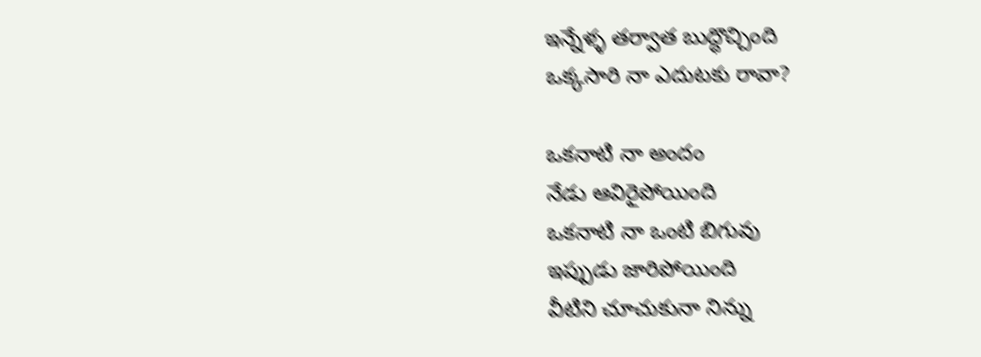ఇన్నేళ్ళ తర్వాత బుద్ధొచ్చింది
ఒక్కసారి నా ఎదుటకు రావా?

ఒకనాటి నా అందం
నేడు ఆవిరైపోయింది
ఒకనాటి నా ఒంటి బిగువు
ఇప్పుడు జారిపోయింది
వీటిని చూచుకునా నిన్ను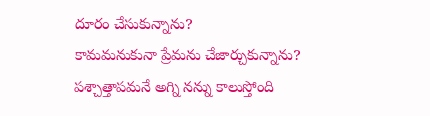దూరం చేసుకున్నాను?
కామమనుకునా ప్రేమను చేజార్చుకున్నాను?
పశ్చాత్తాపమనే అగ్ని నన్ను కాలుస్తోంది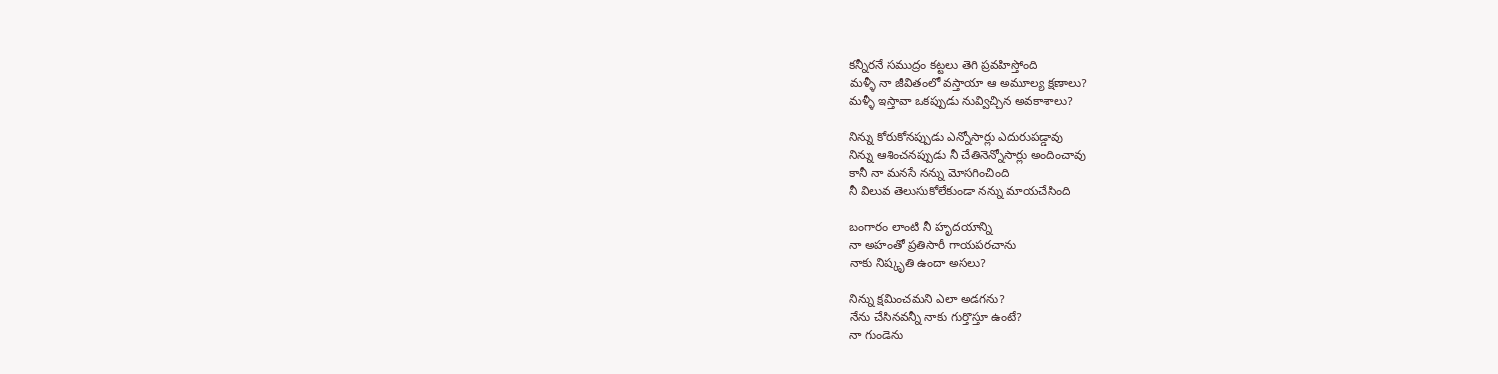కన్నీరనే సముద్రం కట్టలు తెగి ప్రవహిస్తోంది
మళ్ళీ నా జీవితంలో వస్తాయా ఆ అమూల్య క్షణాలు?
మళ్ళీ ఇస్తావా ఒకప్పుడు నువ్విచ్చిన అవకాశాలు?

నిన్ను కోరుకోనప్పుడు ఎన్నోసార్లు ఎదురుపడ్డావు
నిన్ను ఆశించనప్పుడు నీ చేతినెన్నోసార్లు అందించావు
కానీ నా మనసే నన్ను మోసగించింది
నీ విలువ తెలుసుకోలేకుండా నన్ను మాయచేసింది

బంగారం లాంటి నీ హృదయాన్ని
నా అహంతో ప్రతిసారీ గాయపరచాను
నాకు నిష్కృతి ఉందా అసలు?

నిన్ను క్షమించమని ఎలా అడగను?
నేను చేసినవన్నీ నాకు గుర్తొస్తూ ఉంటే?
నా గుండెను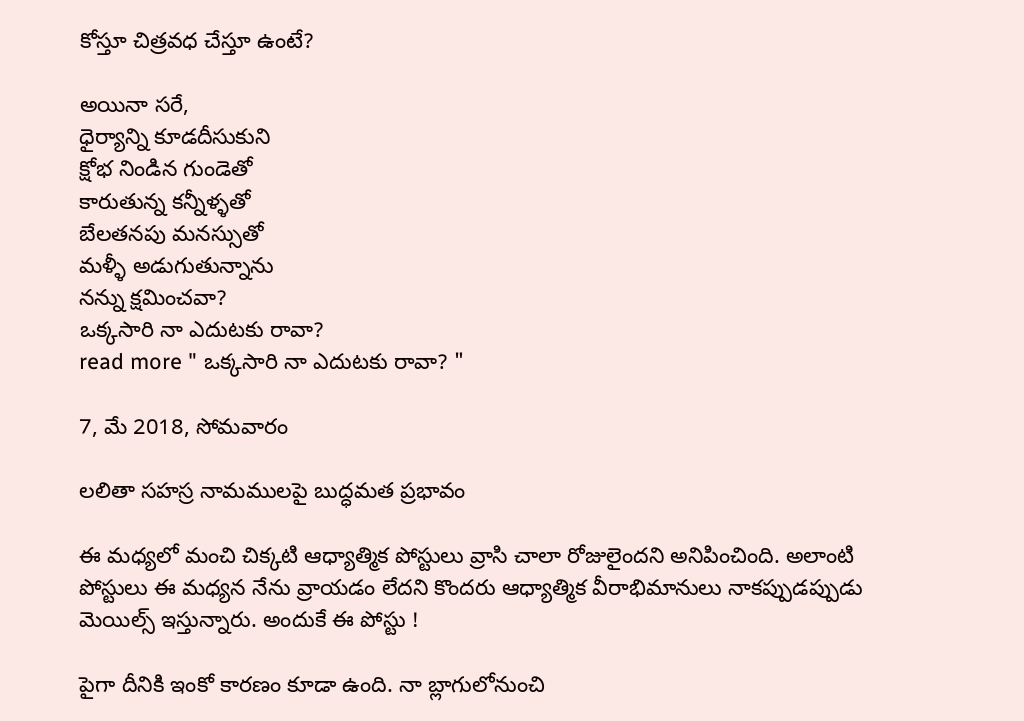కోస్తూ చిత్రవధ చేస్తూ ఉంటే?

అయినా సరే,
ధైర్యాన్ని కూడదీసుకుని
క్షోభ నిండిన గుండెతో
కారుతున్న కన్నీళ్ళతో
బేలతనపు మనస్సుతో
మళ్ళీ అడుగుతున్నాను
నన్ను క్షమించవా?
ఒక్కసారి నా ఎదుటకు రావా?
read more " ఒక్కసారి నా ఎదుటకు రావా? "

7, మే 2018, సోమవారం

లలితా సహస్ర నామములపై బుద్ధమత ప్రభావం

ఈ మధ్యలో మంచి చిక్కటి ఆధ్యాత్మిక పోస్టులు వ్రాసి చాలా రోజులైందని అనిపించింది. అలాంటి పోస్టులు ఈ మధ్యన నేను వ్రాయడం లేదని కొందరు ఆధ్యాత్మిక వీరాభిమానులు నాకప్పుడప్పుడు  మెయిల్స్ ఇస్తున్నారు. అందుకే ఈ పోస్టు !

పైగా దీనికి ఇంకో కారణం కూడా ఉంది. నా బ్లాగులోనుంచి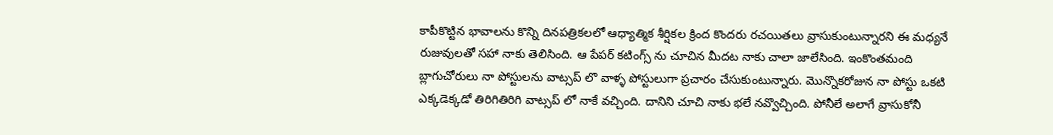కాపీకొట్టిన భావాలను కొన్ని దినపత్రికలలో ఆధ్యాత్మిక శీర్షికల క్రింద కొందరు రచయితలు వ్రాసుకుంటున్నారని ఈ మధ్యనే రుజువులతో సహా నాకు తెలిసింది. ఆ పేపర్ కటింగ్స్ ను చూచిన మీదట నాకు చాలా జాలేసింది. ఇంకొంతమంది బ్లాగుచోరులు నా పోస్టులను వాట్సప్ లొ వాళ్ళ పోస్టులుగా ప్రచారం చేసుకుంటున్నారు. మొన్నొకరోజున నా పోస్టు ఒకటి ఎక్కడెక్కడో తిరిగితిరిగి వాట్సప్ లో నాకే వచ్చింది. దానిని చూచి నాకు భలే నవ్వొచ్చింది. పోనీలే అలాగే వ్రాసుకోనీ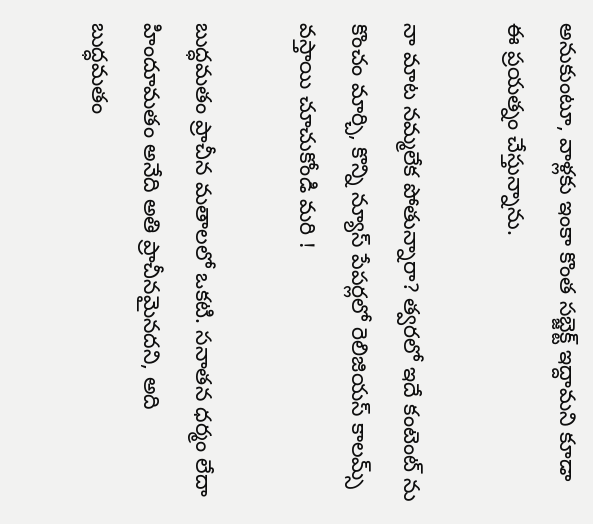అనుకుంటూ, వాళ్లకు ఇంకా కొంత సబ్జెక్ట్ ఇద్దామని కూడా ఈ ప్రయత్నం చేస్తున్నాను.

నా మాట నమ్మలేక పోతున్నారా? త్వరలో ఇదే కంటెంట్ ను కొంచం మార్చి, కొన్ని న్యూస్ పేపర్లలో రెలిజియస్ కాలమ్స్ వస్తాయి చూచుకోండి మరి !

బుద్ధమతం ప్రాచీన మతాలలో ఒకటి. సనాతన ధర్మం లేదా హిందూమతం అనేది అతి ప్రాచీనమైనదని, అది బుద్ధమతం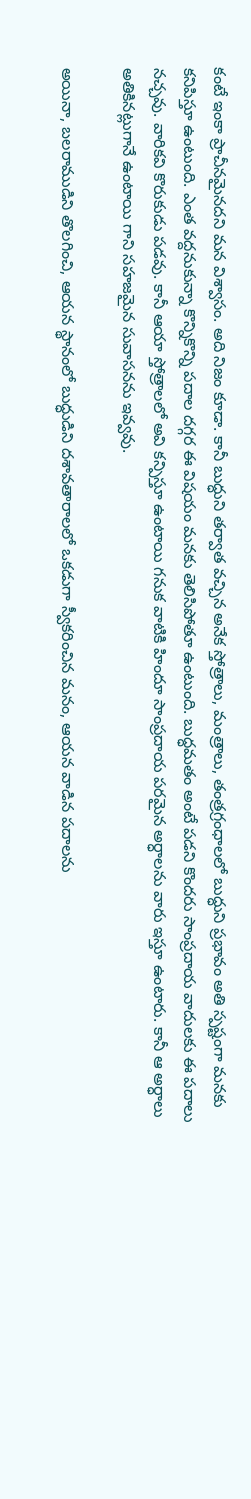కంటే ఇంకా ప్రాచీనమైనదని మన విశ్వాసం. అది నిజం కూడా. కానీ బుద్ధుని తర్వాత వచ్చిన అనేక స్తోత్రాలు, మంత్రాలు, తంత్రగ్రంధాలలో బుద్ధుని ప్రభావం అతి స్పష్టంగా మనకు కనిపిస్తూ ఉంటుంది. ఎంత వద్దనుకున్నా కొన్నికొన్ని పదాల దగ్గర ఈ విషయం మనకు తెలిసిపోతూ ఉంటుంది. బుద్ధమతం అంటే పడని కొందరు సాంప్రదాయ వాదులకు ఈ పదాలు నచ్చవు. వారికవి కొరుకుడు పడవు. కానీ ఆయా స్తోత్రాలలో అవి కన్పిస్తూ ఉంటాయి గనుక వాటికి హిందూ సాంప్రదాయ పరమైన అర్ధాలను వారు ఇస్తూ ఉంటారు. కానీ ఆ అర్ధాలు అతికినట్లుగానే ఉంటాయి గాని సహజమైన సువాసనను ఇవ్వవు.

అయినా, బలరాముడిని తొలగించి, ఆయన స్థానంలో బుద్ధుడిని దశావతారాలలో ఒకడుగా స్వీకరించిన మనం, ఆయన వాడిన పదాలను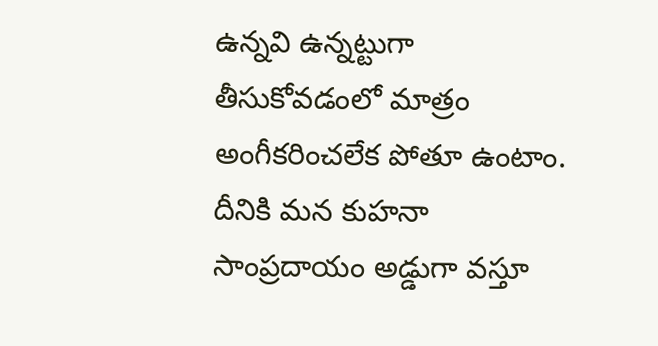ఉన్నవి ఉన్నట్టుగా తీసుకోవడంలో మాత్రం అంగీకరించలేక పోతూ ఉంటాం. దీనికి మన కుహనా సాంప్రదాయం అడ్డుగా వస్తూ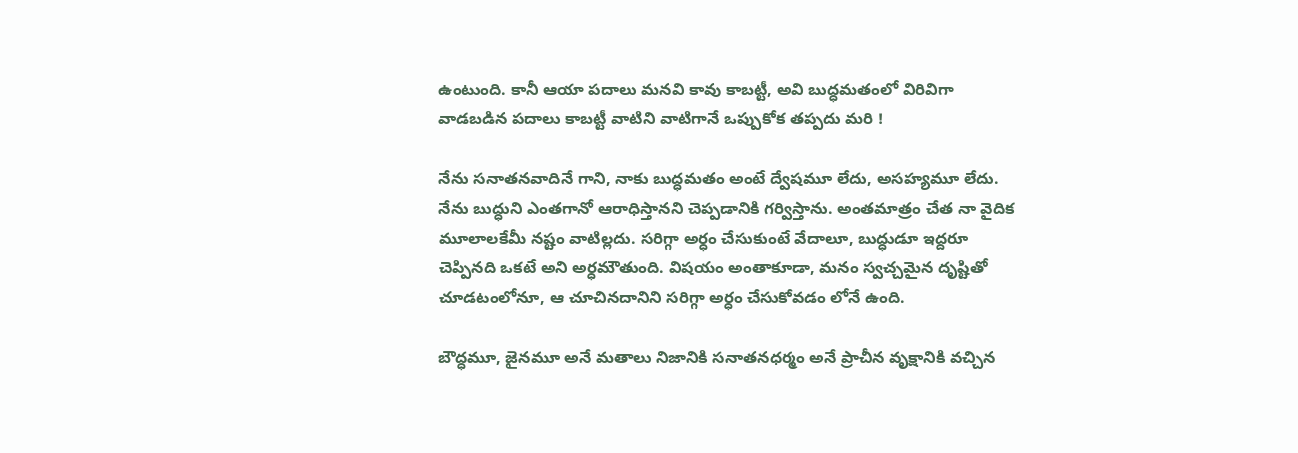ఉంటుంది. కానీ ఆయా పదాలు మనవి కావు కాబట్టీ, అవి బుద్ధమతంలో విరివిగా వాడబడిన పదాలు కాబట్టీ వాటిని వాటిగానే ఒప్పుకోక తప్పదు మరి !

నేను సనాతనవాదినే గాని, నాకు బుద్ధమతం అంటే ద్వేషమూ లేదు, అసహ్యమూ లేదు. నేను బుద్ధుని ఎంతగానో ఆరాధిస్తానని చెప్పడానికి గర్విస్తాను. అంతమాత్రం చేత నా వైదిక మూలాలకేమీ నష్టం వాటిల్లదు. సరిగ్గా అర్ధం చేసుకుంటే వేదాలూ, బుద్ధుడూ ఇద్దరూ చెప్పినది ఒకటే అని అర్ధమౌతుంది. విషయం అంతాకూడా, మనం స్వచ్చమైన దృష్టితో చూడటంలోనూ, ఆ చూచినదానిని సరిగ్గా అర్ధం చేసుకోవడం లోనే ఉంది.

బౌద్ధమూ, జైనమూ అనే మతాలు నిజానికి సనాతనధర్మం అనే ప్రాచీన వృక్షానికి వచ్చిన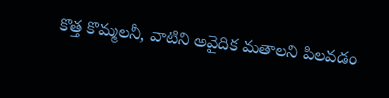కొత్త కొమ్మలనీ, వాటిని అవైదిక మతాలని పిలవడం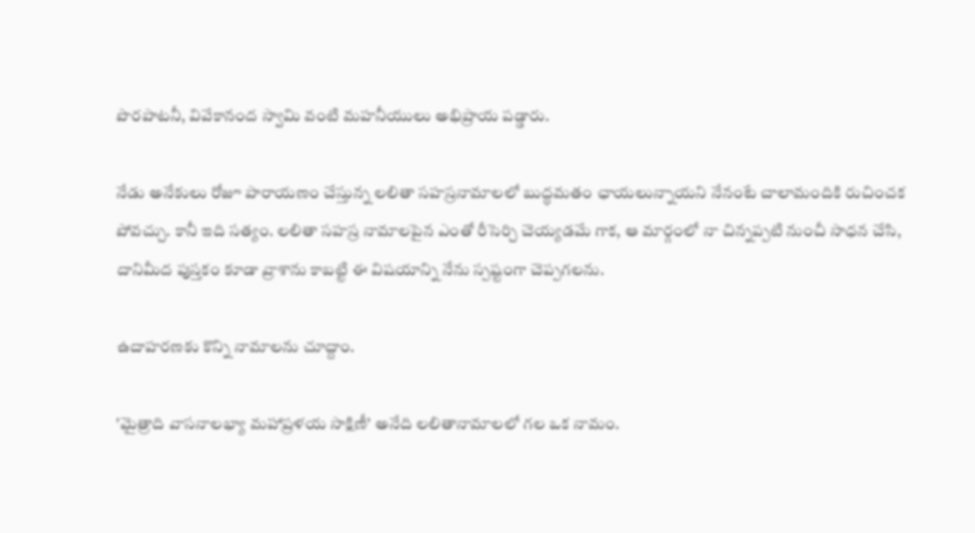పొరపాటనీ, వివేకానంద స్వామి వంటి మహనీయులు అభిప్రాయ పడ్డారు.

నేడు అనేకులు రోజూ పారాయణం చేస్తున్న లలితా సహస్రనామాలలో బుద్ధమతం ఛాయలున్నాయని నేనంటే చాలామందికి రుచించక పోవచ్చు. కానీ ఇది సత్యం. లలితా సహస్ర నామాలపైన ఎంతో రీసెర్చి చెయ్యడమే గాక, ఆ మార్గంలో నా చిన్నప్పటి నుంచీ సాధన చేసి, దానిమీద పుస్తకం కూడా వ్రాశాను కాబట్టి ఈ విషయాన్ని నేను స్పష్టంగా చెప్పగలను.

ఉదాహరణకు కొన్ని నామాలను చూద్దాం.

'మైత్రాది వాసనాలభ్యా మహాప్రళయ సాక్షిణీ' అనేది లలితానామాలలో గల ఒక నామం.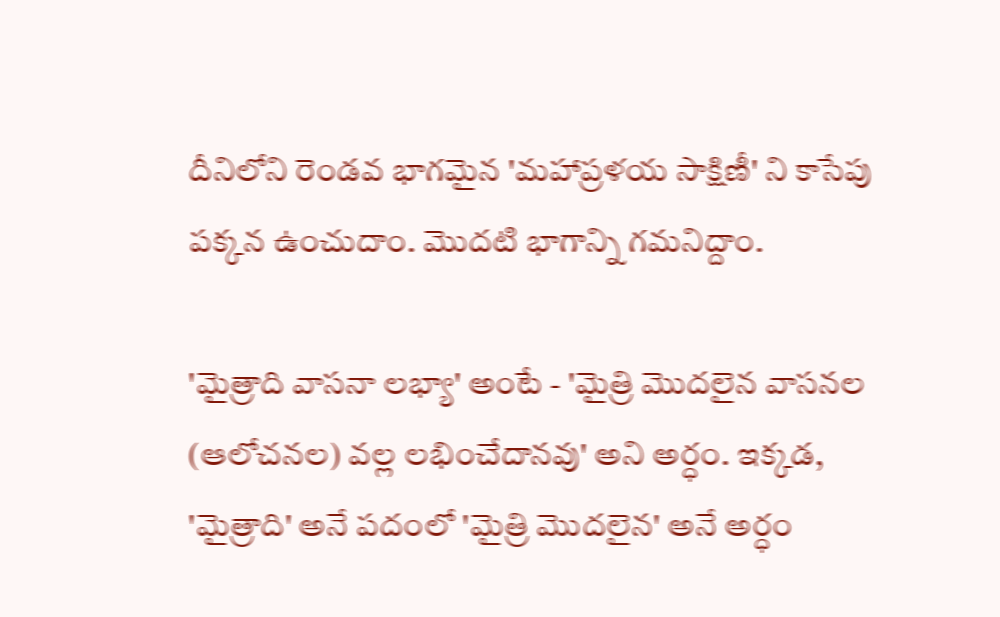దీనిలోని రెండవ భాగమైన 'మహాప్రళయ సాక్షిణీ' ని కాసేపు పక్కన ఉంచుదాం. మొదటి భాగాన్ని గమనిద్దాం.

'మైత్రాది వాసనా లభ్యా' అంటే - 'మైత్రి మొదలైన వాసనల (ఆలోచనల) వల్ల లభించేదానవు' అని అర్ధం. ఇక్కడ, 'మైత్రాది' అనే పదంలో 'మైత్రి మొదలైన' అనే అర్ధం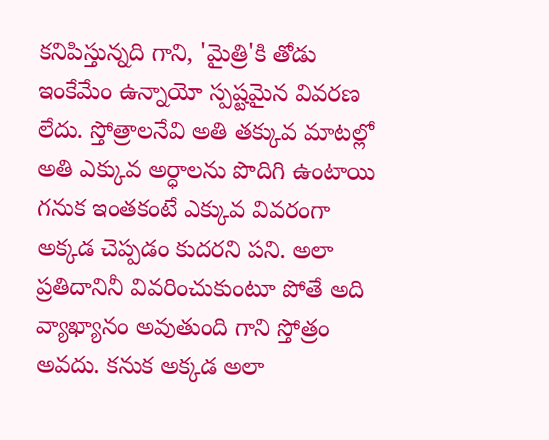కనిపిస్తున్నది గాని, 'మైత్రి'కి తోడు ఇంకేమేం ఉన్నాయో స్పష్టమైన వివరణ లేదు. స్తోత్రాలనేవి అతి తక్కువ మాటల్లో అతి ఎక్కువ అర్ధాలను పొదిగి ఉంటాయి గనుక ఇంతకంటే ఎక్కువ వివరంగా అక్కడ చెప్పడం కుదరని పని. అలా ప్రతిదానినీ వివరించుకుంటూ పోతే అది వ్యాఖ్యానం అవుతుంది గాని స్తోత్రం అవదు. కనుక అక్కడ అలా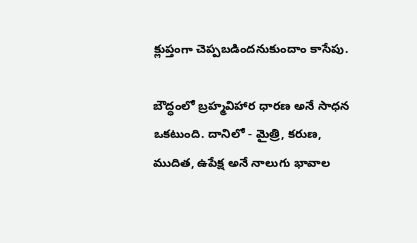క్లుప్తంగా చెప్పబడిందనుకుందాం కాసేపు.

బౌద్ధంలో బ్రహ్మవిహార ధారణ అనే సాధన ఒకటుంది. దానిలో - మైత్రి, కరుణ, ముదిత, ఉపేక్ష అనే నాలుగు భావాల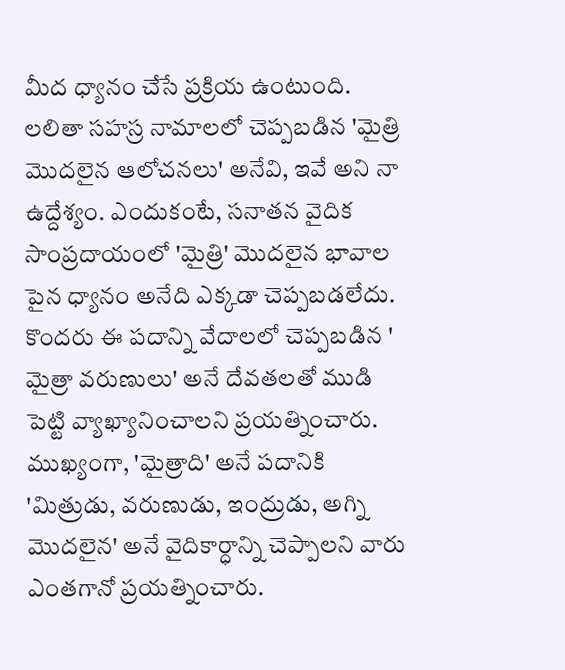మీద ధ్యానం చేసే ప్రక్రియ ఉంటుంది. లలితా సహస్ర నామాలలో చెప్పబడిన 'మైత్రి మొదలైన ఆలోచనలు' అనేవి, ఇవే అని నా ఉద్దేశ్యం. ఎందుకంటే, సనాతన వైదిక సాంప్రదాయంలో 'మైత్రి' మొదలైన భావాల పైన ధ్యానం అనేది ఎక్కడా చెప్పబడలేదు. కొందరు ఈ పదాన్ని వేదాలలో చెప్పబడిన ' మైత్రా వరుణులు' అనే దేవతలతో ముడి పెట్టి వ్యాఖ్యానించాలని ప్రయత్నించారు. ముఖ్యంగా, 'మైత్రాది' అనే పదానికి 'మిత్రుడు, వరుణుడు, ఇంద్రుడు, అగ్ని మొదలైన' అనే వైదికార్ధాన్ని చెప్పాలని వారు ఎంతగానో ప్రయత్నించారు.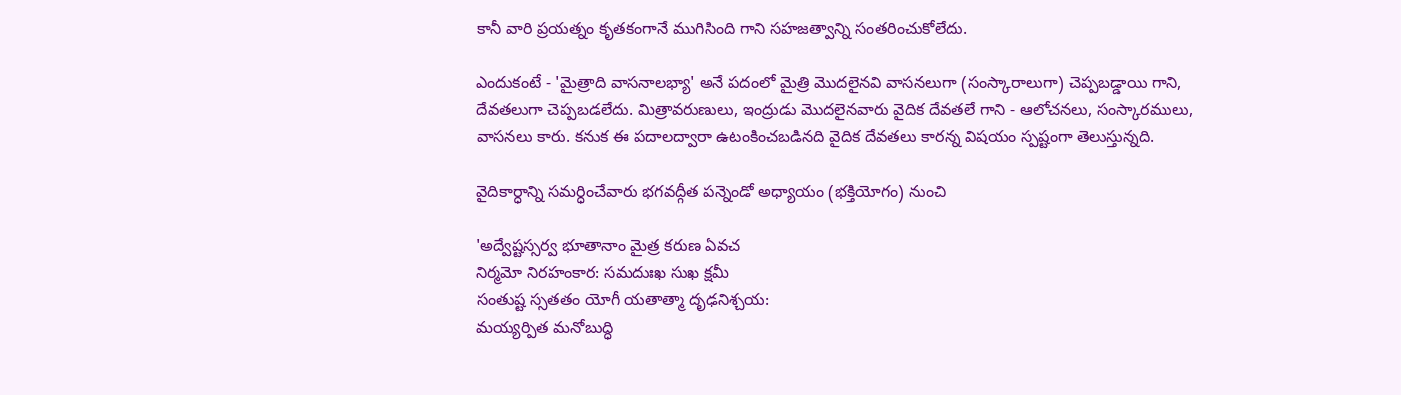కానీ వారి ప్రయత్నం కృతకంగానే ముగిసింది గాని సహజత్వాన్ని సంతరించుకోలేదు.

ఎందుకంటే - 'మైత్రాది వాసనాలభ్యా' అనే పదంలో మైత్రి మొదలైనవి వాసనలుగా (సంస్కారాలుగా) చెప్పబడ్డాయి గాని, దేవతలుగా చెప్పబడలేదు. మిత్రావరుణులు, ఇంద్రుడు మొదలైనవారు వైదిక దేవతలే గాని - ఆలోచనలు, సంస్కారములు, వాసనలు కారు. కనుక ఈ పదాలద్వారా ఉటంకించబడినది వైదిక దేవతలు కారన్న విషయం స్పష్టంగా తెలుస్తున్నది.

వైదికార్ధాన్ని సమర్ధించేవారు భగవద్గీత పన్నెండో అధ్యాయం (భక్తియోగం) నుంచి

'అద్వేష్టస్సర్వ భూతానాం మైత్ర కరుణ ఏవచ
నిర్మమో నిరహంకార: సమదుఃఖ సుఖ క్షమీ
సంతుష్ట స్సతతం యోగీ యతాత్మా దృఢనిశ్చయ:
మయ్యర్పిత మనోబుద్ధి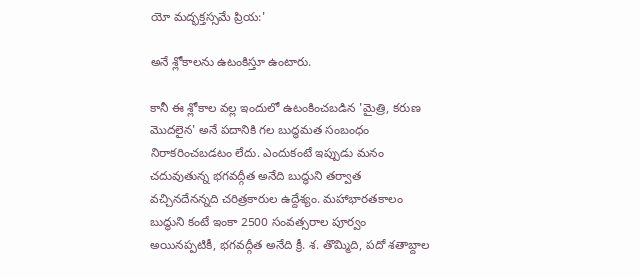యో మద్భక్తస్సమే ప్రియ:'

అనే శ్లోకాలను ఉటంకిస్తూ ఉంటారు.

కానీ ఈ శ్లోకాల వల్ల ఇందులో ఉటంకించబడిన 'మైత్రి, కరుణ మొదలైన' అనే పదానికి గల బుద్ధమత సంబంధం నిరాకరించబడటం లేదు. ఎందుకంటే ఇప్పుడు మనం చదువుతున్న భగవద్గీత అనేది బుద్ధుని తర్వాత వచ్చినదేనన్నది చరిత్రకారుల ఉద్దేశ్యం. మహాభారతకాలం బుద్ధుని కంటే ఇంకా 2500 సంవత్సరాల పూర్వం అయినప్పటికీ, భగవద్గీత అనేది క్రీ. శ. తొమ్మిది, పదో శతాబ్దాల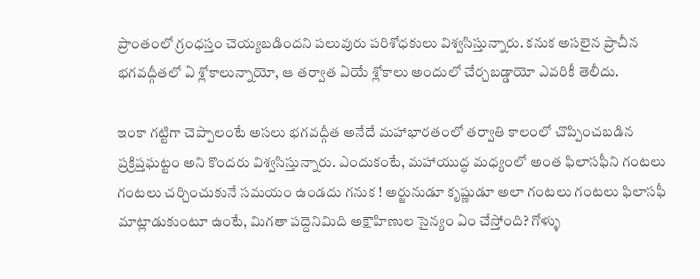ప్రాంతంలో గ్రంధస్తం చెయ్యబడిందని పలువురు పరిశోధకులు విశ్వసిస్తున్నారు. కనుక అసలైన ప్రాచీన భగవద్గీతలో ఏ శ్లోకాలున్నాయో, ఆ తర్వాత ఏయే శ్లోకాలు అందులో చేర్చబడ్డాయో ఎవరికీ తెలీదు.

ఇంకా గట్టిగా చెప్పాలంటే అసలు భగవద్గీత అనేదే మహాభారతంలో తర్వాతి కాలంలో చొప్పించబడిన ప్రక్రిప్తఘట్టం అని కొందరు విశ్వసిస్తున్నారు. ఎందుకంటే, మహాయుద్ధ మధ్యంలో అంత ఫిలాసఫీని గంటలు గంటలు చర్చించుకునే సమయం ఉండదు గనుక ! అర్జునుడూ కృష్ణుడూ అలా గంటలు గంటలు ఫిలాసఫీ మాట్లాడుకుంటూ ఉంటే, మిగతా పద్దెనిమిది అక్షౌహిణుల సైన్యం ఏం చేస్తోంది? గోళ్ళు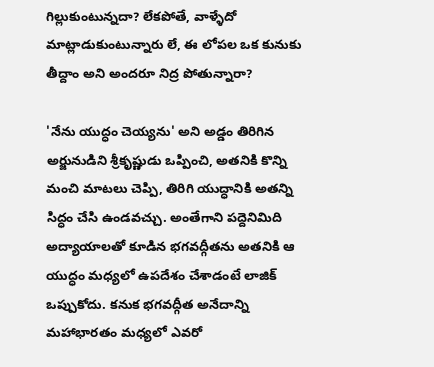గిల్లుకుంటున్నదా? లేకపోతే, వాళ్ళేదో మాట్లాడుకుంటున్నారు లే, ఈ లోపల ఒక కునుకు తీద్దాం అని అందరూ నిద్ర పోతున్నారా?

'నేను యుద్ధం చెయ్యను' అని అడ్డం తిరిగిన అర్జునుడిని శ్రీకృష్ణుడు ఒప్పించి, అతనికి కొన్ని మంచి మాటలు చెప్పి, తిరిగి యుద్ధానికి అతన్ని సిద్ధం చేసి ఉండవచ్చు. అంతేగాని పద్దెనిమిది అద్యాయాలతో కూడిన భగవద్గీతను అతనికి ఆ యుద్ధం మధ్యలో ఉపదేశం చేశాడంటే లాజిక్ ఒప్పుకోదు. కనుక భగవద్గీత అనేదాన్ని మహాభారతం మధ్యలో ఎవరో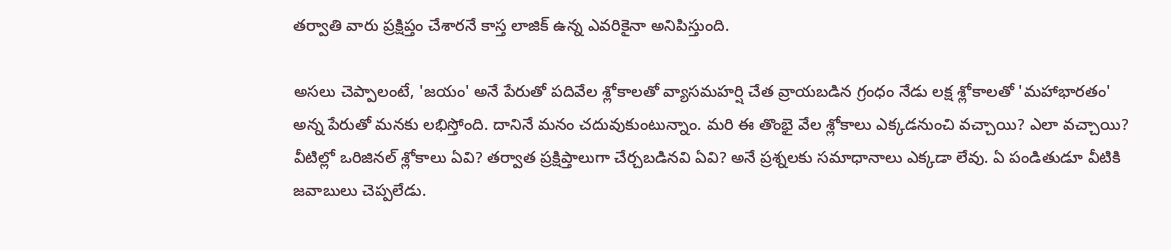తర్వాతి వారు ప్రక్షిప్తం చేశారనే కాస్త లాజిక్ ఉన్న ఎవరికైనా అనిపిస్తుంది.

అసలు చెప్పాలంటే, 'జయం' అనే పేరుతో పదివేల శ్లోకాలతో వ్యాసమహర్షి చేత వ్రాయబడిన గ్రంధం నేడు లక్ష శ్లోకాలతో 'మహాభారతం' అన్న పేరుతో మనకు లభిస్తోంది. దానినే మనం చదువుకుంటున్నాం. మరి ఈ తొంభై వేల శ్లోకాలు ఎక్కడనుంచి వచ్చాయి? ఎలా వచ్చాయి? వీటిల్లో ఒరిజినల్ శ్లోకాలు ఏవి? తర్వాత ప్రక్షిప్తాలుగా చేర్చబడినవి ఏవి? అనే ప్రశ్నలకు సమాధానాలు ఎక్కడా లేవు. ఏ పండితుడూ వీటికి జవాబులు చెప్పలేడు.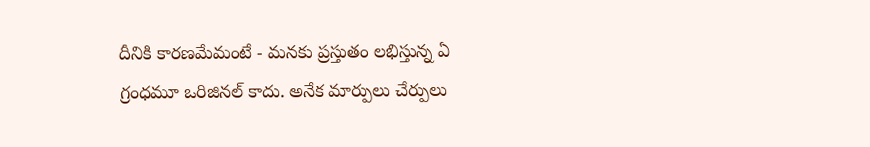దీనికి కారణమేమంటే - మనకు ప్రస్తుతం లభిస్తున్న ఏ గ్రంధమూ ఒరిజినల్ కాదు. అనేక మార్పులు చేర్పులు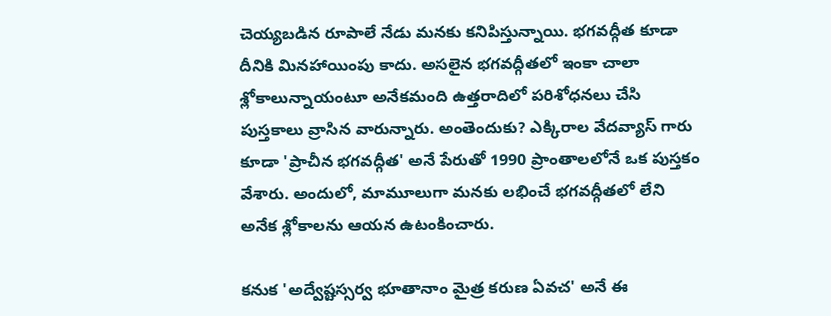చెయ్యబడిన రూపాలే నేడు మనకు కనిపిస్తున్నాయి. భగవద్గీత కూడా దీనికి మినహాయింపు కాదు. అసలైన భగవద్గీతలో ఇంకా చాలా శ్లోకాలున్నాయంటూ అనేకమంది ఉత్తరాదిలో పరిశోధనలు చేసి పుస్తకాలు వ్రాసిన వారున్నారు. అంతెందుకు? ఎక్కిరాల వేదవ్యాస్ గారు కూడా 'ప్రాచీన భగవద్గీత' అనే పేరుతో 1990 ప్రాంతాలలోనే ఒక పుస్తకం వేశారు. అందులో, మామూలుగా మనకు లభించే భగవద్గీతలో లేని అనేక శ్లోకాలను ఆయన ఉటంకించారు.

కనుక 'అద్వేష్టస్సర్వ భూతానాం మైత్ర కరుణ ఏవచ' అనే ఈ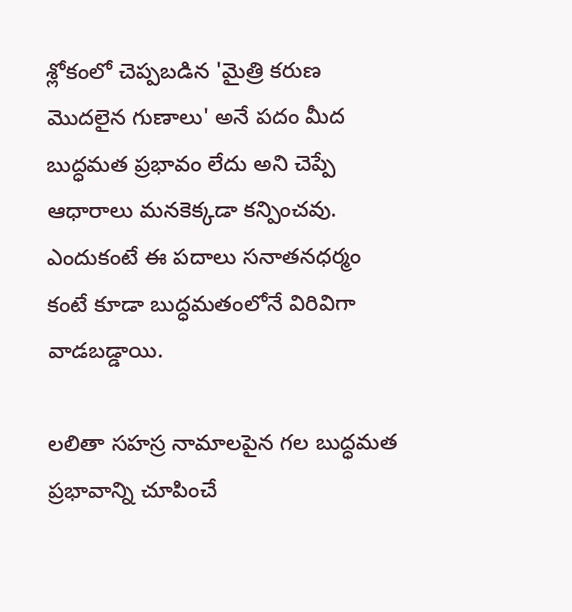శ్లోకంలో చెప్పబడిన 'మైత్రి కరుణ మొదలైన గుణాలు' అనే పదం మీద బుద్ధమత ప్రభావం లేదు అని చెప్పే ఆధారాలు మనకెక్కడా కన్పించవు. ఎందుకంటే ఈ పదాలు సనాతనధర్మం కంటే కూడా బుద్ధమతంలోనే విరివిగా వాడబడ్డాయి.

లలితా సహస్ర నామాలపైన గల బుద్ధమత ప్రభావాన్ని చూపించే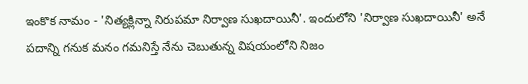ఇంకొక నామం - 'నిత్యక్లిన్నా నిరుపమా నిర్వాణ సుఖదాయినీ'. ఇందులోని 'నిర్వాణ సుఖదాయినీ' అనే పదాన్ని గనుక మనం గమనిస్తే నేను చెబుతున్న విషయంలోని నిజం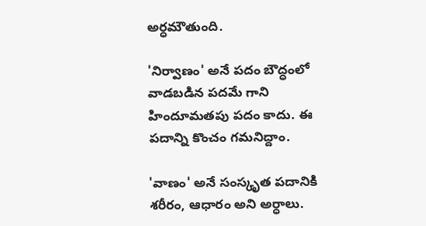అర్ధమౌతుంది.

'నిర్వాణం' అనే పదం బౌద్ధంలో వాడబడిన పదమే గాని హిందూమతపు పదం కాదు. ఈ పదాన్ని కొంచం గమనిద్దాం.

'వాణం' అనే సంస్కృత పదానికి శరీరం, ఆధారం అని అర్ధాలు.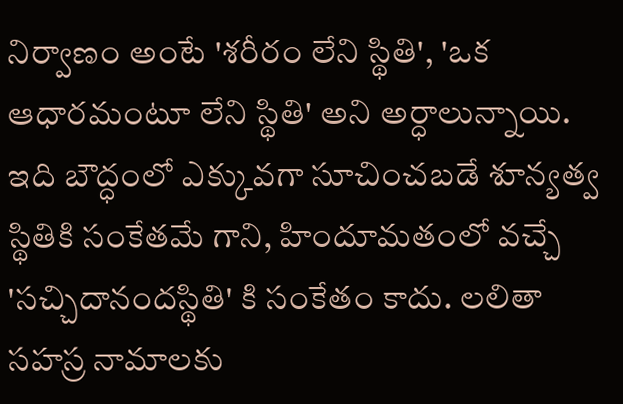నిర్వాణం అంటే 'శరీరం లేని స్థితి', 'ఒక ఆధారమంటూ లేని స్థితి' అని అర్ధాలున్నాయి. ఇది బౌద్ధంలో ఎక్కువగా సూచించబడే శూన్యత్వ స్థితికి సంకేతమే గాని, హిందూమతంలో వచ్చే 'సచ్చిదానందస్థితి' కి సంకేతం కాదు. లలితా సహస్ర నామాలకు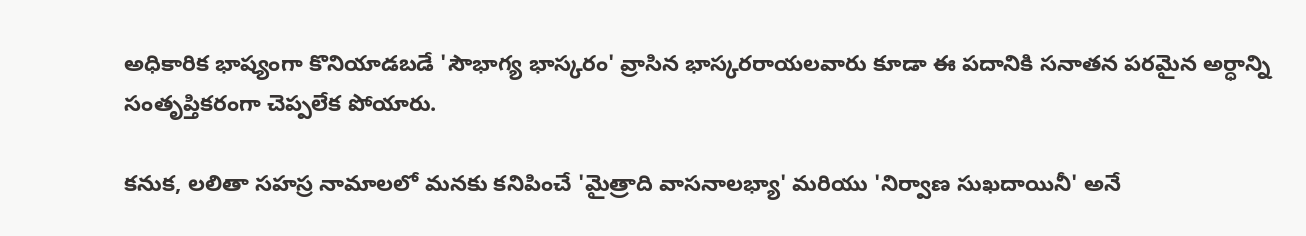అధికారిక భాష్యంగా కొనియాడబడే 'సౌభాగ్య భాస్కరం' వ్రాసిన భాస్కరరాయలవారు కూడా ఈ పదానికి సనాతన పరమైన అర్ధాన్ని సంతృప్తికరంగా చెప్పలేక పోయారు.

కనుక, లలితా సహస్ర నామాలలో మనకు కనిపించే 'మైత్రాది వాసనాలభ్యా' మరియు 'నిర్వాణ సుఖదాయినీ' అనే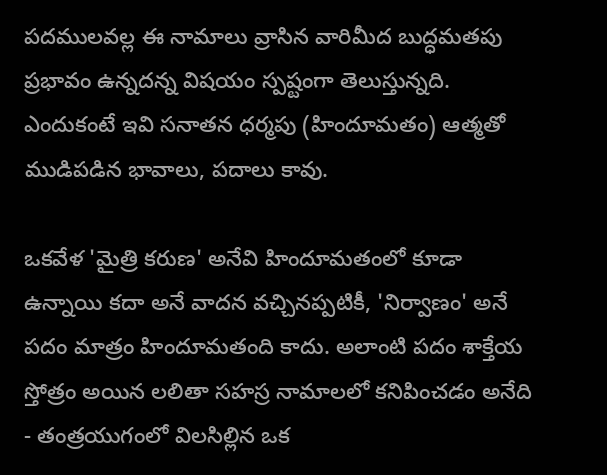పదములవల్ల ఈ నామాలు వ్రాసిన వారిమీద బుద్ధమతపు ప్రభావం ఉన్నదన్న విషయం స్పష్టంగా తెలుస్తున్నది. ఎందుకంటే ఇవి సనాతన ధర్మపు (హిందూమతం) ఆత్మతో ముడిపడిన భావాలు, పదాలు కావు.

ఒకవేళ 'మైత్రి కరుణ' అనేవి హిందూమతంలో కూడా ఉన్నాయి కదా అనే వాదన వచ్చినప్పటికీ, 'నిర్వాణం' అనే పదం మాత్రం హిందూమతంది కాదు. అలాంటి పదం శాక్తేయ స్తోత్రం అయిన లలితా సహస్ర నామాలలో కనిపించడం అనేది - తంత్రయుగంలో విలసిల్లిన ఒక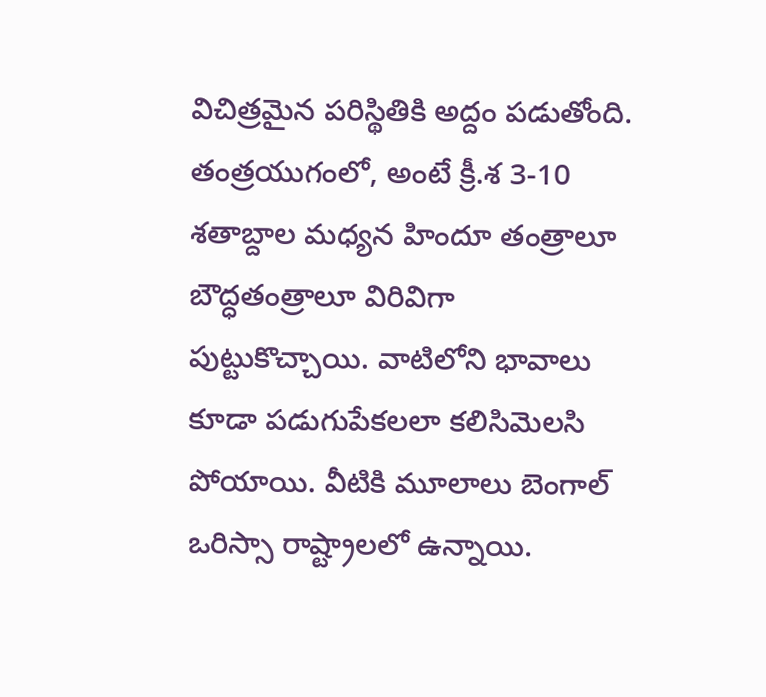విచిత్రమైన పరిస్థితికి అద్దం పడుతోంది. తంత్రయుగంలో, అంటే క్రీ.శ 3-10 శతాబ్దాల మధ్యన హిందూ తంత్రాలూ బౌద్ధతంత్రాలూ విరివిగా పుట్టుకొచ్చాయి. వాటిలోని భావాలు కూడా పడుగుపేకలలా కలిసిమెలసి పోయాయి. వీటికి మూలాలు బెంగాల్ ఒరిస్సా రాష్ట్రాలలో ఉన్నాయి.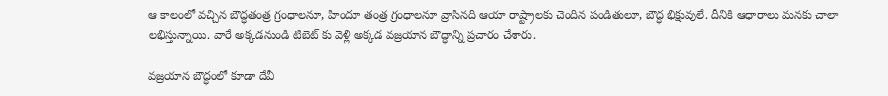ఆ కాలంలో వచ్చిన బౌద్ధతంత్ర గ్రంధాలనూ, హిందూ తంత్ర గ్రంధాలనూ వ్రాసినది ఆయా రాష్ట్రాలకు చెందిన పండితులూ, బౌద్ధ భిక్షువులే. దీనికి ఆధారాలు మనకు చాలా లభిస్తున్నాయి. వారే అక్కడనుండి టిబెట్ కు వెళ్లి అక్కడ వజ్రయాన బౌద్ధాన్ని ప్రచారం చేశారు.

వజ్రయాన బౌద్ధంలో కూడా దేవీ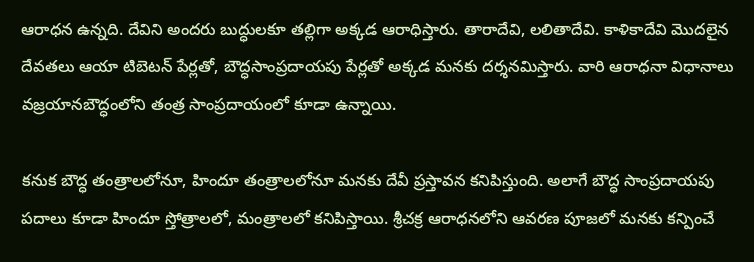ఆరాధన ఉన్నది. దేవిని అందరు బుద్ధులకూ తల్లిగా అక్కడ ఆరాధిస్తారు. తారాదేవి, లలితాదేవి. కాళికాదేవి మొదలైన దేవతలు ఆయా టిబెటన్ పేర్లతో, బౌద్ధసాంప్రదాయపు పేర్లతో అక్కడ మనకు దర్శనమిస్తారు. వారి ఆరాధనా విధానాలు వజ్రయానబౌద్ధంలోని తంత్ర సాంప్రదాయంలో కూడా ఉన్నాయి.

కనుక బౌద్ధ తంత్రాలలోనూ, హిందూ తంత్రాలలోనూ మనకు దేవీ ప్రస్తావన కనిపిస్తుంది. అలాగే బౌద్ధ సాంప్రదాయపు పదాలు కూడా హిందూ స్తోత్రాలలో, మంత్రాలలో కనిపిస్తాయి. శ్రీచక్ర ఆరాధనలోని ఆవరణ పూజలో మనకు కన్పించే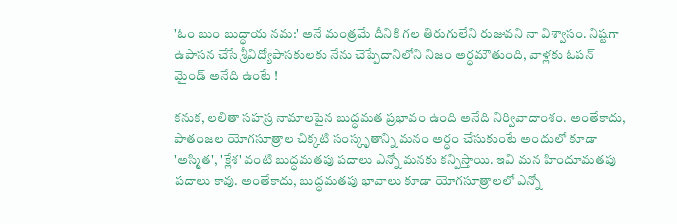'ఓం బుం బుద్ధాయ నమ:' అనే మంత్రమే దీనికి గల తిరుగులేని రుజువని నా విశ్వాసం. నిష్టగా ఉపాసన చేసే శ్రీవిద్యోపాసకులకు నేను చెప్పేదానిలోని నిజం అర్ధమౌతుంది, వాళ్లకు ఓపన్ మైండ్ అనేది ఉంటే !

కనుక, లలితా సహస్ర నామాలపైన బుద్ధమత ప్రభావం ఉంది అనేది నిర్వివాదాంశం. అంతేకాదు, పాతంజల యోగసూత్రాల చిక్కటి సంస్కృతాన్ని మనం అర్ధం చేసుకుంటే అందులో కూడా 'అస్మిత', 'క్లేశ' వంటి బుద్ధమతపు పదాలు ఎన్నో మనకు కన్పిస్తాయి. ఇవి మన హిందూమతపు పదాలు కావు. అంతేకాదు, బుద్ధమతపు భావాలు కూడా యోగసూత్రాలలో ఎన్నో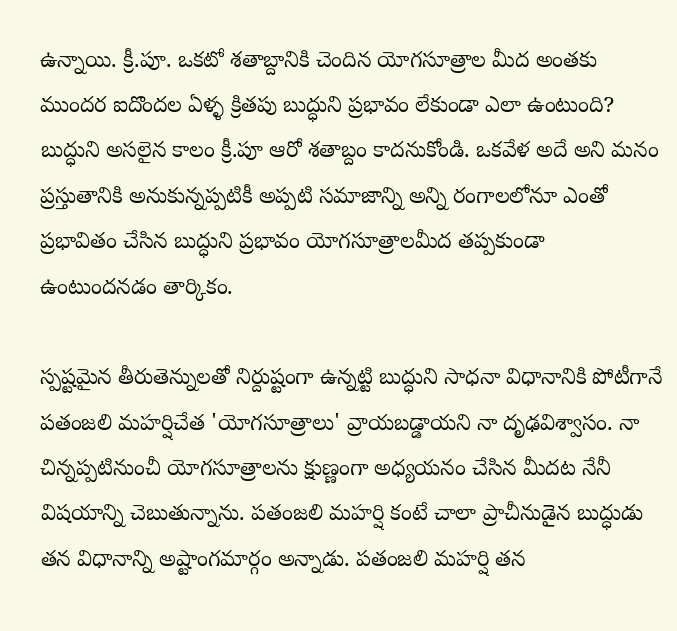ఉన్నాయి. క్రీ.పూ. ఒకటో శతాబ్దానికి చెందిన యోగసూత్రాల మీద అంతకు ముందర ఐదొందల ఏళ్ళ క్రితపు బుద్ధుని ప్రభావం లేకుండా ఎలా ఉంటుంది? బుద్ధుని అసలైన కాలం క్రీ.పూ ఆరో శతాబ్దం కాదనుకోండి. ఒకవేళ అదే అని మనం ప్రస్తుతానికి అనుకున్నప్పటికీ అప్పటి సమాజాన్ని అన్ని రంగాలలోనూ ఎంతో ప్రభావితం చేసిన బుద్ధుని ప్రభావం యోగసూత్రాలమీద తప్పకుండా ఉంటుందనడం తార్కికం.

స్పష్టమైన తీరుతెన్నులతో నిర్దుష్టంగా ఉన్నట్టి బుద్ధుని సాధనా విధానానికి పోటీగానే పతంజలి మహర్షిచేత 'యోగసూత్రాలు' వ్రాయబడ్డాయని నా దృఢవిశ్వాసం. నా చిన్నప్పటినుంచీ యోగసూత్రాలను క్షుణ్ణంగా అధ్యయనం చేసిన మీదట నేనీ విషయాన్ని చెబుతున్నాను. పతంజలి మహర్షి కంటే చాలా ప్రాచీనుడైన బుద్ధుడు తన విధానాన్ని అష్టాంగమార్గం అన్నాడు. పతంజలి మహర్షి తన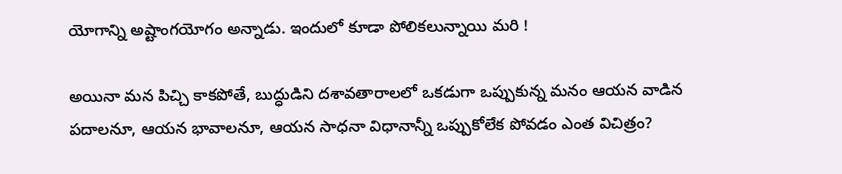యోగాన్ని అష్టాంగయోగం అన్నాడు. ఇందులో కూడా పోలికలున్నాయి మరి !

అయినా మన పిచ్చి కాకపోతే, బుద్ధుడిని దశావతారాలలో ఒకడుగా ఒప్పుకున్న మనం ఆయన వాడిన పదాలనూ, ఆయన భావాలనూ, ఆయన సాధనా విధానాన్నీ ఒప్పుకోలేక పోవడం ఎంత విచిత్రం?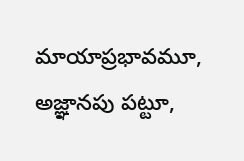మాయాప్రభావమూ, అజ్ఞానపు పట్టూ,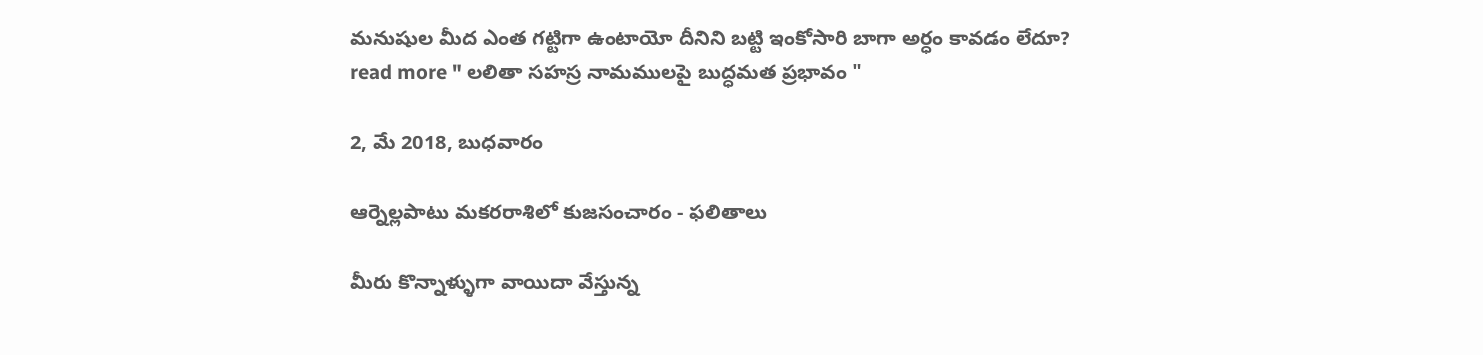మనుషుల మీద ఎంత గట్టిగా ఉంటాయో దీనిని బట్టి ఇంకోసారి బాగా అర్ధం కావడం లేదూ?
read more " లలితా సహస్ర నామములపై బుద్ధమత ప్రభావం "

2, మే 2018, బుధవారం

ఆర్నెల్లపాటు మకరరాశిలో కుజసంచారం - ఫలితాలు

మీరు కొన్నాళ్ళుగా వాయిదా వేస్తున్న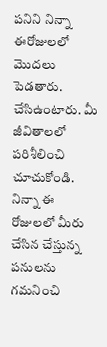పనిని నిన్నా ఈరోజులలో మొదలు పెడతారు. చేసిఉంటారు. మీ జీవితాలలో పరిశీలించి చూచుకోండి. నిన్నా ఈ రోజులలో మీరు చేసిన చేస్తున్న పనులను గమనించి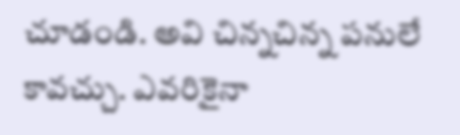చూడండి. అవి చిన్నచిన్న పనులే కావచ్చు. ఎవరికైనా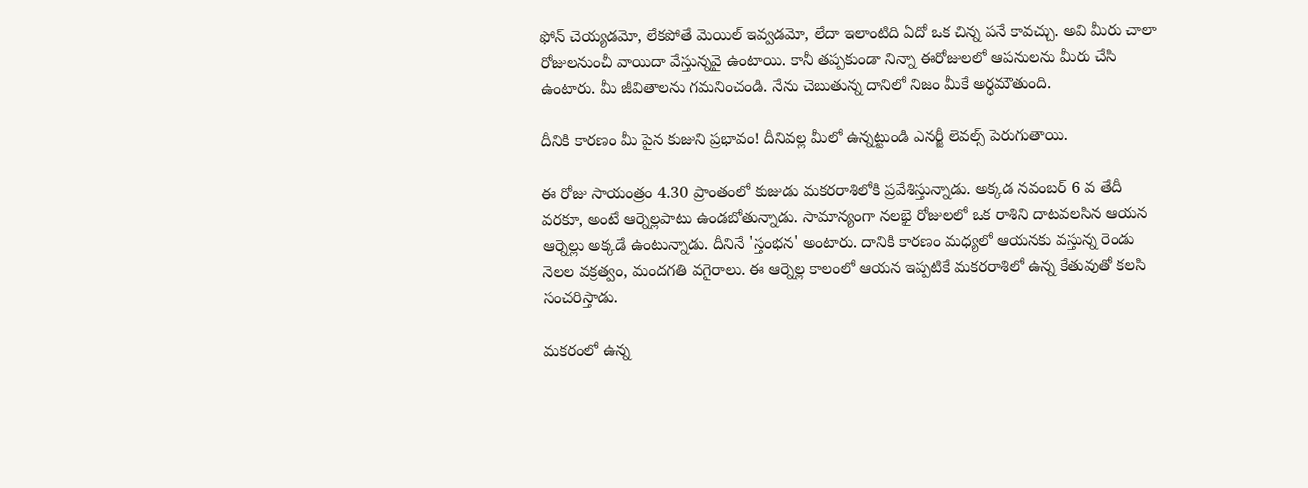ఫోన్ చెయ్యడమో, లేకపోతే మెయిల్ ఇవ్వడమో, లేదా ఇలాంటిది ఏదో ఒక చిన్న పనే కావచ్చు. అవి మీరు చాలా రోజులనుంచీ వాయిదా వేస్తున్నవై ఉంటాయి. కానీ తప్పకుండా నిన్నా ఈరోజులలో ఆపనులను మీరు చేసి ఉంటారు. మీ జీవితాలను గమనించండి. నేను చెబుతున్న దానిలో నిజం మీకే అర్ధమౌతుంది.

దీనికి కారణం మీ పైన కుజుని ప్రభావం! దీనివల్ల మీలో ఉన్నట్టుండి ఎనర్జీ లెవల్స్ పెరుగుతాయి.

ఈ రోజు సాయంత్రం 4.30 ప్రాంతంలో కుజుడు మకరరాశిలోకి ప్రవేశిస్తున్నాడు. అక్కడ నవంబర్ 6 వ తేదీ వరకూ, అంటే ఆర్నెల్లపాటు ఉండబోతున్నాడు. సామాన్యంగా నలభై రోజులలో ఒక రాశిని దాటవలసిన ఆయన ఆర్నెల్లు అక్కడే ఉంటున్నాడు. దీనినే 'స్తంభన' అంటారు. దానికి కారణం మధ్యలో ఆయనకు వస్తున్న రెండు నెలల వక్రత్వం, మందగతి వగైరాలు. ఈ ఆర్నెల్ల కాలంలో ఆయన ఇప్పటికే మకరరాశిలో ఉన్న కేతువుతో కలసి సంచరిస్తాడు.

మకరంలో ఉన్న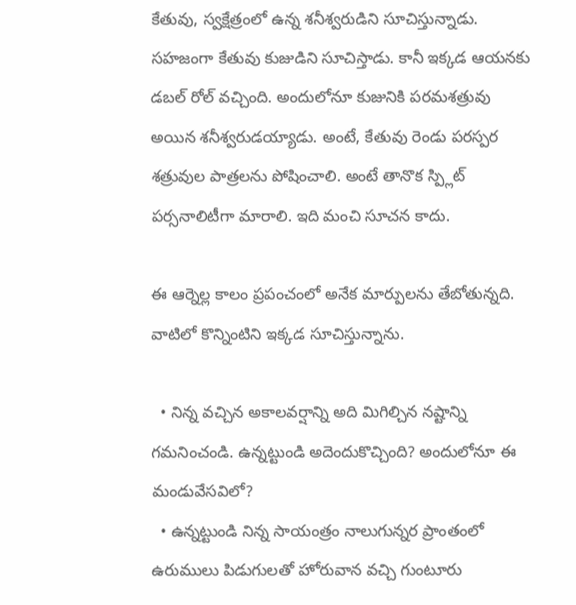కేతువు, స్వక్షేత్రంలో ఉన్న శనీశ్వరుడిని సూచిస్తున్నాడు. సహజంగా కేతువు కుజుడిని సూచిస్తాడు. కానీ ఇక్కడ ఆయనకు డబల్ రోల్ వచ్చింది. అందులోనూ కుజునికి పరమశత్రువు అయిన శనీశ్వరుడయ్యాడు. అంటే, కేతువు రెండు పరస్పర శత్రువుల పాత్రలను పోషించాలి. అంటే తానొక స్ప్లిట్ పర్సనాలిటీగా మారాలి. ఇది మంచి సూచన కాదు.

ఈ ఆర్నెల్ల కాలం ప్రపంచంలో అనేక మార్పులను తేబోతున్నది. వాటిలో కొన్నింటిని ఇక్కడ సూచిస్తున్నాను.

  • నిన్న వచ్చిన అకాలవర్షాన్ని అది మిగిల్చిన నష్టాన్ని గమనించండి. ఉన్నట్టుండి అదెందుకొచ్చింది? అందులోనూ ఈ మండువేసవిలో?
  • ఉన్నట్టుండి నిన్న సాయంత్రం నాలుగున్నర ప్రాంతంలో ఉరుములు పిడుగులతో హోరువాన వచ్చి గుంటూరు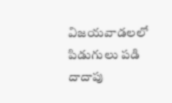విజయవాడలలో పిడుగులు పడి దాదాపు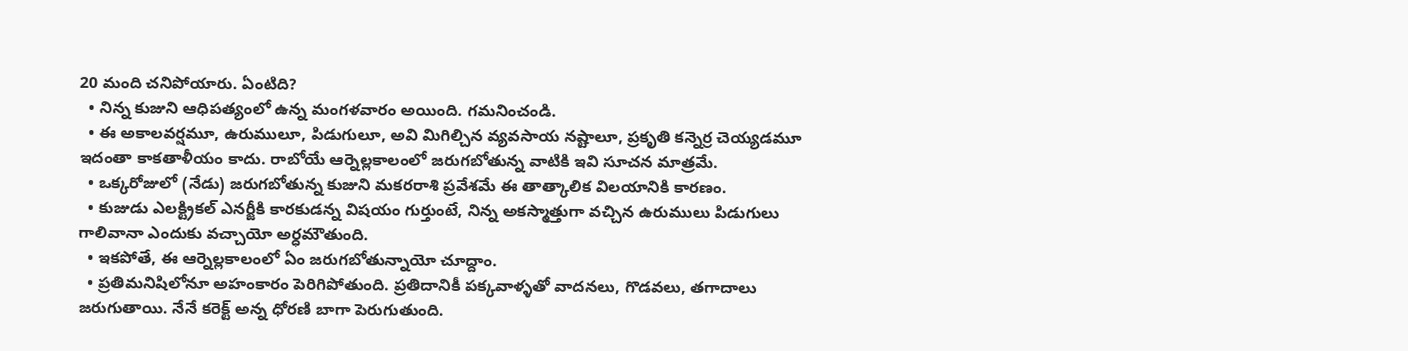20 మంది చనిపోయారు. ఏంటిది?
  • నిన్న కుజుని ఆధిపత్యంలో ఉన్న మంగళవారం అయింది. గమనించండి.
  • ఈ అకాలవర్షమూ, ఉరుములూ, పిడుగులూ, అవి మిగిల్చిన వ్యవసాయ నష్టాలూ, ప్రకృతి కన్నెర్ర చెయ్యడమూ ఇదంతా కాకతాళీయం కాదు. రాబోయే ఆర్నెల్లకాలంలో జరుగబోతున్న వాటికి ఇవి సూచన మాత్రమే.
  • ఒక్కరోజులో (నేడు) జరుగబోతున్న కుజుని మకరరాశి ప్రవేశమే ఈ తాత్కాలిక విలయానికి కారణం.
  • కుజుడు ఎలక్ట్రికల్ ఎనర్జీకి కారకుడన్న విషయం గుర్తుంటే, నిన్న అకస్మాత్తుగా వచ్చిన ఉరుములు పిడుగులు గాలివానా ఎందుకు వచ్చాయో అర్ధమౌతుంది.
  • ఇకపోతే, ఈ ఆర్నెల్లకాలంలో ఏం జరుగబోతున్నాయో చూద్దాం.
  • ప్రతిమనిషిలోనూ అహంకారం పెరిగిపోతుంది. ప్రతిదానికీ పక్కవాళ్ళతో వాదనలు, గొడవలు, తగాదాలు జరుగుతాయి. నేనే కరెక్ట్ అన్న ధోరణి బాగా పెరుగుతుంది.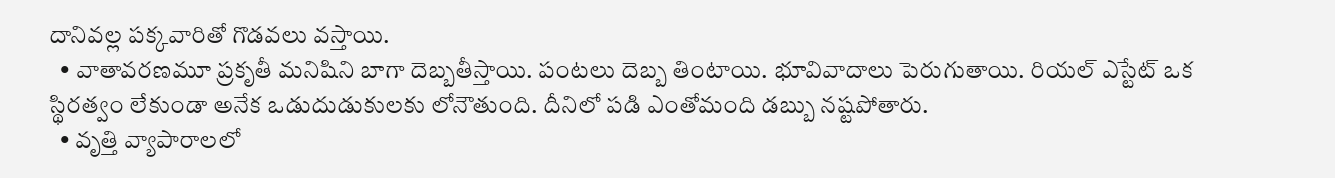దానివల్ల పక్కవారితో గొడవలు వస్తాయి.
  • వాతావరణమూ ప్రకృతీ మనిషిని బాగా దెబ్బతీస్తాయి. పంటలు దెబ్బ తింటాయి. భూవివాదాలు పెరుగుతాయి. రియల్ ఎస్టేట్ ఒక స్థిరత్వం లేకుండా అనేక ఒడుదుడుకులకు లోనౌతుంది. దీనిలో పడి ఎంతోమంది డబ్బు నష్టపోతారు.
  • వృత్తి వ్యాపారాలలో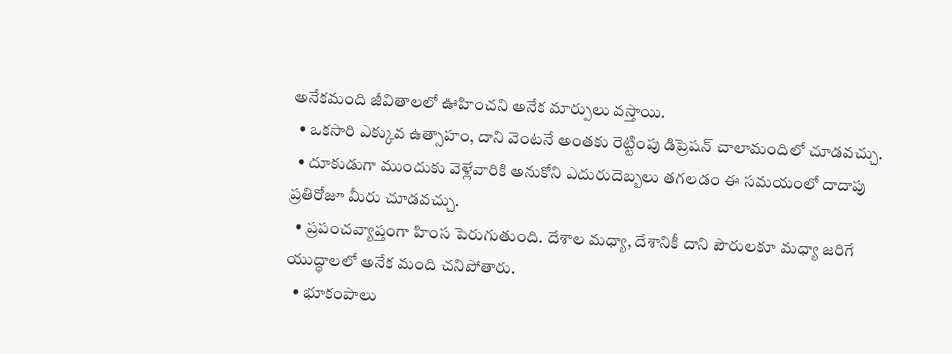అనేకమంది జీవితాలలో ఊహించని అనేక మార్పులు వస్తాయి.
  • ఒకసారి ఎక్కువ ఉత్సాహం, దాని వెంటనే అంతకు రెట్టింపు డిప్రెషన్ చాలామందిలో చూడవచ్చు.
  • దూకుడుగా ముందుకు వెళ్లేవారికి అనుకోని ఎదురుదెబ్బలు తగలడం ఈ సమయంలో దాదాపు ప్రతిరోజూ మీరు చూడవచ్చు.
  • ప్రపంచవ్యాప్తంగా హింస పెరుగుతుంది. దేశాల మధ్యా, దేశానికీ దాని పౌరులకూ మధ్యా జరిగే యుద్ధాలలో అనేక మంది చనిపోతారు.
  • భూకంపాలు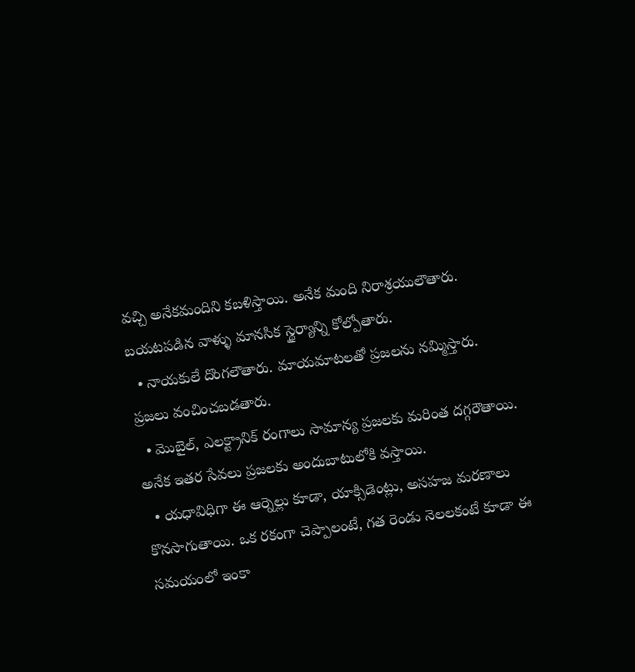వచ్చి అనేకమందిని కబళిస్తాయి. అనేక మంది నిరాశ్రయులౌతారు. బయటపడిన వాళ్ళు మానసిక స్థైర్యాన్ని కోల్పోతారు.
  • నాయకులే దొంగలౌతారు. మాయమాటలతో ప్రజలను నమ్మిస్తారు. ప్రజలు వంచించబడతారు.
  • మొబైల్, ఎలక్ట్రానిక్ రంగాలు సామాన్య ప్రజలకు మరింత దగ్గరౌతాయి. అనేక ఇతర సేవలు ప్రజలకు అందుబాటులోకి వస్తాయి.
  • యధావిధిగా ఈ ఆర్నెల్లు కూడా, యాక్సిడెంట్లు, అసహజ మరణాలు కొనసాగుతాయి. ఒక రకంగా చెప్పాలంటే, గత రెండు నెలలకంటే కూడా ఈ సమయంలో ఇంకా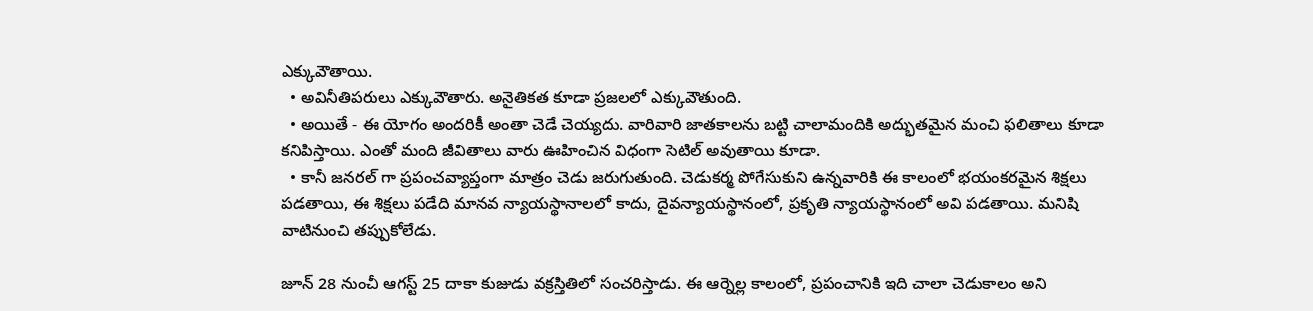ఎక్కువౌతాయి.
  • అవినీతిపరులు ఎక్కువౌతారు. అనైతికత కూడా ప్రజలలో ఎక్కువౌతుంది.
  • అయితే - ఈ యోగం అందరికీ అంతా చెడే చెయ్యదు. వారివారి జాతకాలను బట్టి చాలామందికి అద్భుతమైన మంచి ఫలితాలు కూడా కనిపిస్తాయి. ఎంతో మంది జీవితాలు వారు ఊహించిన విధంగా సెటిల్ అవుతాయి కూడా.
  • కానీ జనరల్ గా ప్రపంచవ్యాప్తంగా మాత్రం చెడు జరుగుతుంది. చెడుకర్మ పోగేసుకుని ఉన్నవారికి ఈ కాలంలో భయంకరమైన శిక్షలు పడతాయి, ఈ శిక్షలు పడేది మానవ న్యాయస్థానాలలో కాదు, దైవన్యాయస్థానంలో, ప్రకృతి న్యాయస్థానంలో అవి పడతాయి. మనిషి వాటినుంచి తప్పుకోలేడు.

జూన్ 28 నుంచీ ఆగస్ట్ 25 దాకా కుజుడు వక్రస్తితిలో సంచరిస్తాడు. ఈ ఆర్నెల్ల కాలంలో, ప్రపంచానికి ఇది చాలా చెడుకాలం అని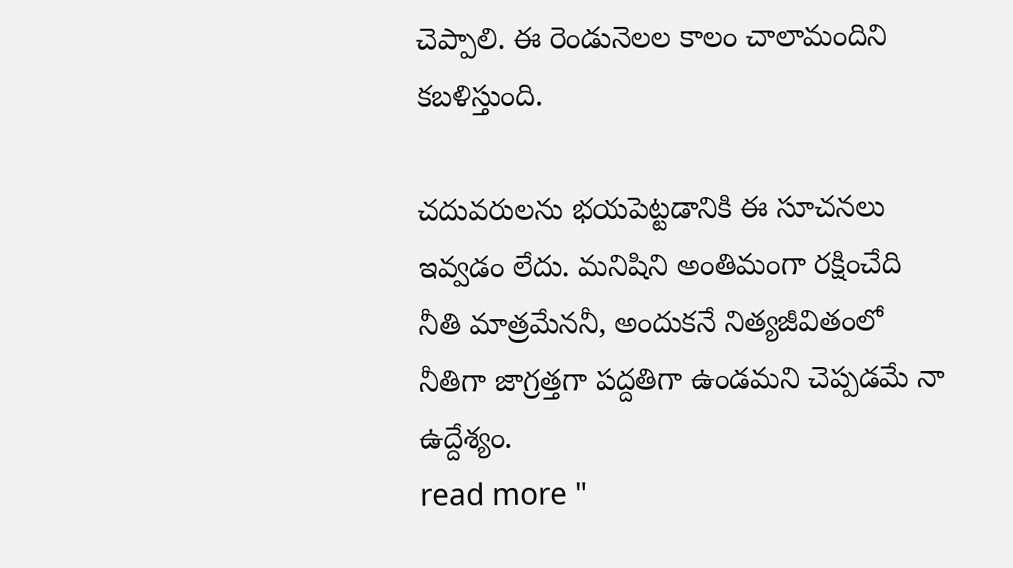చెప్పాలి. ఈ రెండునెలల కాలం చాలామందిని కబళిస్తుంది.

చదువరులను భయపెట్టడానికి ఈ సూచనలు ఇవ్వడం లేదు. మనిషిని అంతిమంగా రక్షించేది నీతి మాత్రమేననీ, అందుకనే నిత్యజీవితంలో నీతిగా జాగ్రత్తగా పద్దతిగా ఉండమని చెప్పడమే నా ఉద్దేశ్యం.
read more "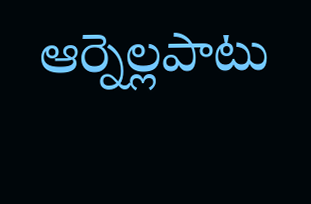ఆర్నెల్లపాటు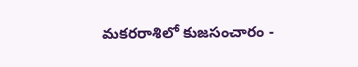మకరరాశిలో కుజసంచారం -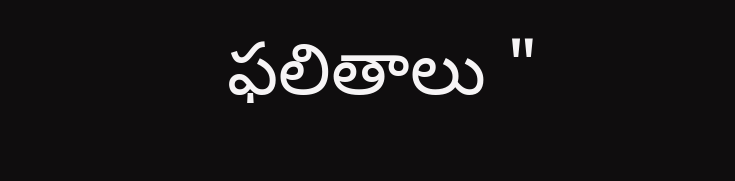ఫలితాలు "